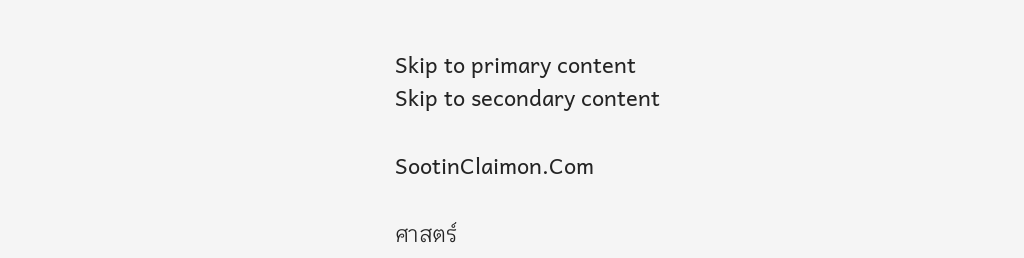Skip to primary content
Skip to secondary content

SootinClaimon.Com

ศาสตร์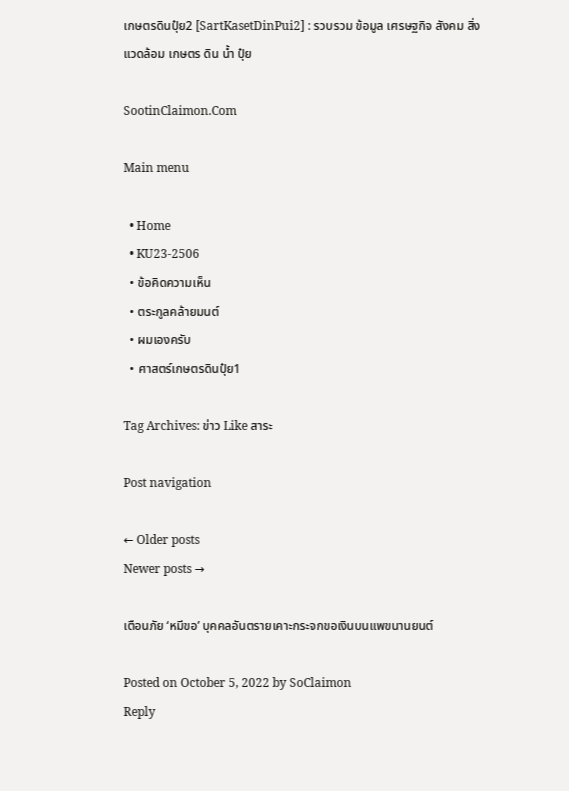เกษตรดินปุ๋ย2 [SartKasetDinPui2] : รวบรวม ข้อมูล เศรษฐกิจ สังคม สิ่งแวดล้อม เกษตร ดิน น้ำ ปุ๋ย

SootinClaimon.Com

Main menu

  • Home
  • KU23-2506
  • ข้อคิดความเห็น
  • ตระกูลคล้ายมนต์
  • ผมเองครับ
  • ศาสตร์เกษตรดินปุ๋ย1

Tag Archives: ข่าว Like สาระ

Post navigation

← Older posts
Newer posts →

เตือนภัย ‘หมีขอ’ บุคคลอันตรายเคาะกระจกขอเงินบนแพขนานยนต์

Posted on October 5, 2022 by SoClaimon
Reply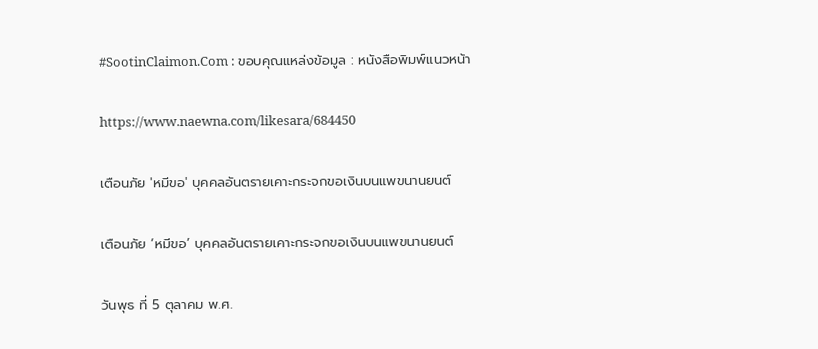#SootinClaimon.Com : ขอบคุณแหล่งข้อมูล : หนังสือพิมพ์แนวหน้า

https://www.naewna.com/likesara/684450

เตือนภัย 'หมีขอ' บุคคลอันตรายเคาะกระจกขอเงินบนแพขนานยนต์

เตือนภัย ‘หมีขอ’ บุคคลอันตรายเคาะกระจกขอเงินบนแพขนานยนต์

วันพุธ ที่ 5 ตุลาคม พ.ศ.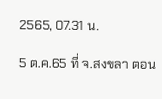2565, 07.31 น.

5 ต.ค.65 ที่ จ.สงขลา ตอน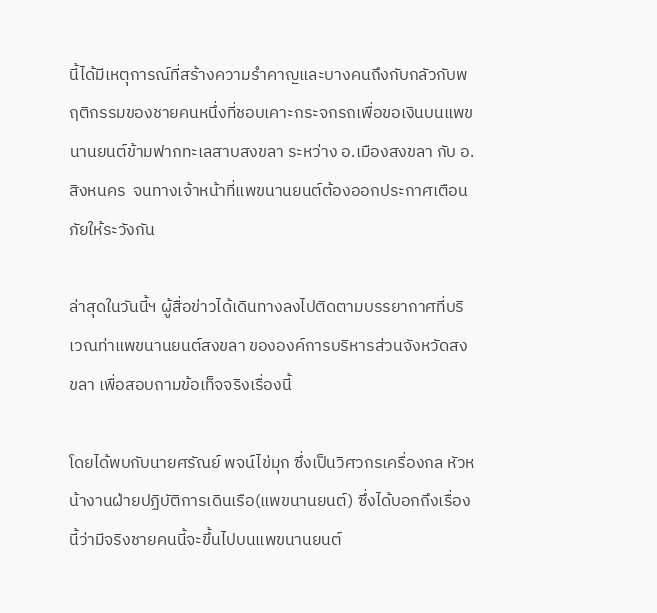นี้ได้มีเหตุการณ์ที่สร้างความรำคาญและบางคนถึงกับกลัวกับพฤติกรรมของชายคนหนึ่งที่ชอบเคาะกระจกรถเพื่อขอเงินบนแพขนานยนต์ข้ามฟากทะเลสาบสงขลา ระหว่าง อ.เมืองสงขลา กับ อ.สิงหนคร  จนทางเจ้าหน้าที่แพขนานยนต์ต้องออกประกาศเตือนภัยให้ระวังกัน

ล่าสุดในวันนี้ฯ ผู้สื่อข่าวได้เดินทางลงไปติดตามบรรยากาศที่บริเวณท่าแพขนานยนต์สงขลา ขององค์การบริหารส่วนจังหวัดสงขลา เพื่อสอบถามข้อเท็จจริงเรื่องนี้

โดยได้พบกับนายศรัณย์ พจน์ไข่มุก ซึ่งเป็นวิศวกรเครื่องกล หัวหน้างานฝ่ายปฏิบัติการเดินเรือ(แพขนานยนต์) ซึ่งได้บอกถึงเรื่องนี้ว่ามีจริงชายคนนี้จะขึ้นไปบนแพขนานยนต์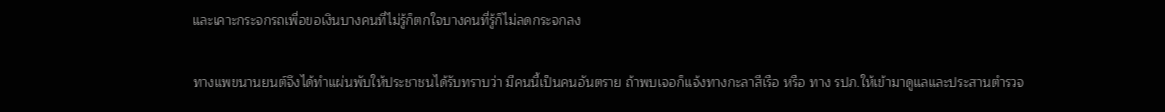และเคาะกระจกรถเพื่อขอเงินบางคนที่ไม่รู้ก็ตกใจบางคนที่รู้ก็ไม่ลดกระจกลง

ทางแพขนานยนต์จึงได้ทำแผ่นพับให้ประชาชนได้รับทราบว่า มีคนนี้เป็นคนอันตราย ถ้าพบเจอก็แจ้งทางกะลาสีเรือ หรือ ทาง รปภ.ให้เข้ามาดูแลและประสานตำรวจ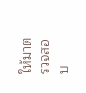ให้มาตรวจสอบ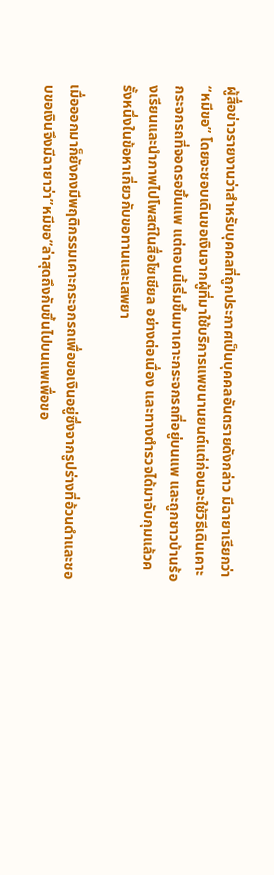ผู้สื่อข่าวรายงานว่าสำหรับบุคคลที่ถูกประกาศเป็นบุคคลอันตรายดังกล่าว มีฉายาเรียกว่า “หมีขอ” โดยจะชอบเดินขอเงินจากผู้ที่มาใช้บริการแพขนานยนต์แต่ก่อนจะใช้วิธีเดินเคาะกระจกรถที่จอดรอขึ้นแพ แต่ตอนนี้เริ่มขึ้นมาเคาะกระจกรถที่อยู่บนแพ และถูกชาวบ้านร้องเรียนและนำภาพไปโพสต์ในสื่อโซเชียล อย่างต่อเนื่อง และทางตำรวจได้มาจับกุมแล้วครั้งหนึ่งในข้อหาเกี่ยวกับขอทานและเสพยา

เมื่อออกมาก็ยังคงมีพฤติกรรมเคาะกระจกรถเพื่อขอเงินอยู่ซึ่งจากรูปร่างที่อ้วนดำและชอบขอเงินจึงมีฉายาว่า”หมีขอ”ล่าสุดถึงกับขึ้นไปบนแพเพื่อขอ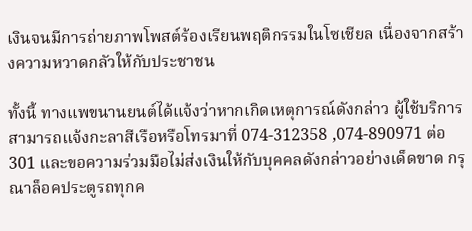เงินจนมีการถ่ายภาพโพสต์ร้องเรียนพฤติกรรมในโซเชียล เนื่องจากสร้างความหวาดกลัวให้กับประชาชน

ทั้งนี้ ทางแพขนานยนต์ได้แจ้งว่าหากเกิดเหตุการณ์ดังกล่าว ผู้ใช้บริการสามารถแจ้งกะลาสีเรือหรือโทรมาที่ 074-312358 ,074-890971 ต่อ 301 และขอความร่วมมือไม่ส่งเงินให้กับบุคคลดังกล่าวอย่างเด็ดขาด กรุณาล็อคประตูรถทุกค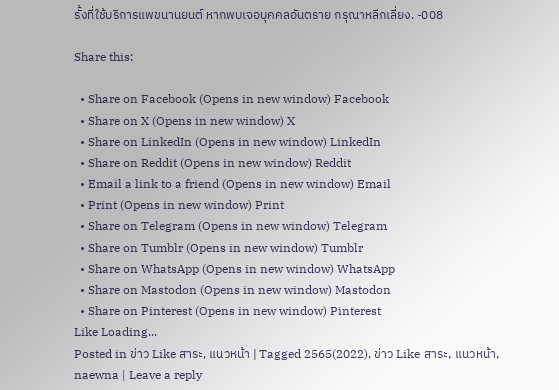รั้งที่ใช้บริการแพขนานยนต์ หากพบเจอบุคคลอันตราย กรุณาหลีกเลี่ยง. -008

Share this:

  • Share on Facebook (Opens in new window) Facebook
  • Share on X (Opens in new window) X
  • Share on LinkedIn (Opens in new window) LinkedIn
  • Share on Reddit (Opens in new window) Reddit
  • Email a link to a friend (Opens in new window) Email
  • Print (Opens in new window) Print
  • Share on Telegram (Opens in new window) Telegram
  • Share on Tumblr (Opens in new window) Tumblr
  • Share on WhatsApp (Opens in new window) WhatsApp
  • Share on Mastodon (Opens in new window) Mastodon
  • Share on Pinterest (Opens in new window) Pinterest
Like Loading...
Posted in ข่าว Like สาระ, แนวหน้า | Tagged 2565(2022), ข่าว Like สาระ, แนวหน้า, naewna | Leave a reply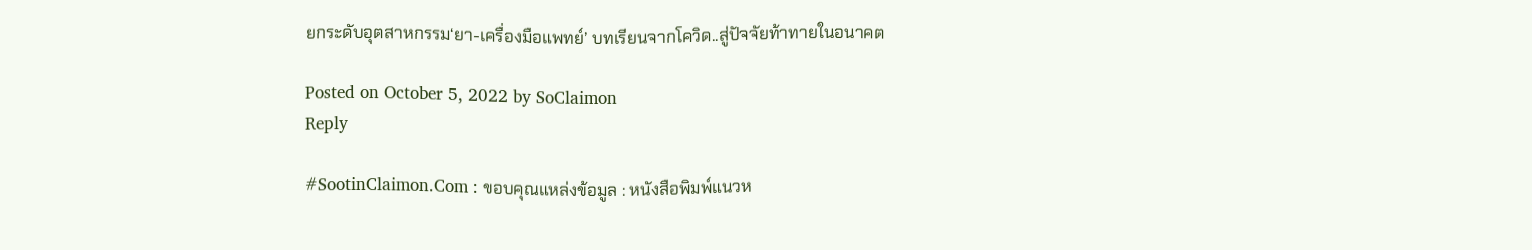ยกระดับอุตสาหกรรม‘ยา-เครื่องมือแพทย์’ บทเรียนจากโควิด..สู่ปัจจัยท้าทายในอนาคต

Posted on October 5, 2022 by SoClaimon
Reply

#SootinClaimon.Com : ขอบคุณแหล่งข้อมูล : หนังสือพิมพ์แนวห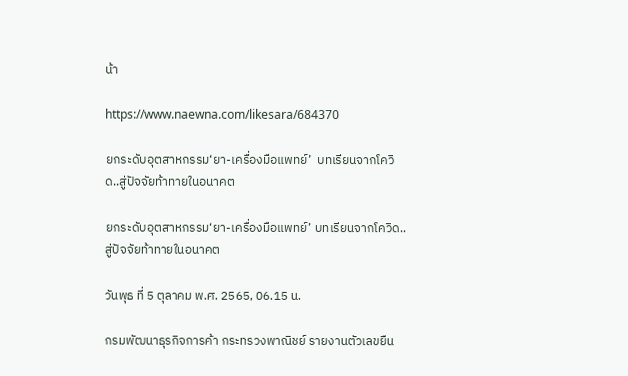น้า

https://www.naewna.com/likesara/684370

ยกระดับอุตสาหกรรม‘ยา-เครื่องมือแพทย์’  บทเรียนจากโควิด..สู่ปัจจัยท้าทายในอนาคต

ยกระดับอุตสาหกรรม‘ยา-เครื่องมือแพทย์’ บทเรียนจากโควิด..สู่ปัจจัยท้าทายในอนาคต

วันพุธ ที่ 5 ตุลาคม พ.ศ. 2565, 06.15 น.

กรมพัฒนาธุรกิจการค้า กระทรวงพาณิชย์ รายงานตัวเลขยืน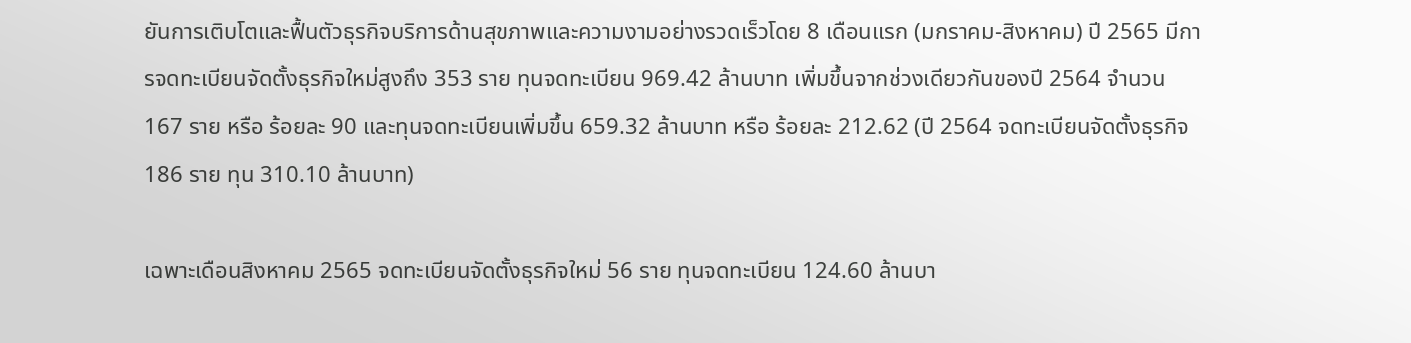ยันการเติบโตและฟื้นตัวธุรกิจบริการด้านสุขภาพและความงามอย่างรวดเร็วโดย 8 เดือนแรก (มกราคม-สิงหาคม) ปี 2565 มีการจดทะเบียนจัดตั้งธุรกิจใหม่สูงถึง 353 ราย ทุนจดทะเบียน 969.42 ล้านบาท เพิ่มขึ้นจากช่วงเดียวกันของปี 2564 จำนวน 167 ราย หรือ ร้อยละ 90 และทุนจดทะเบียนเพิ่มขึ้น 659.32 ล้านบาท หรือ ร้อยละ 212.62 (ปี 2564 จดทะเบียนจัดตั้งธุรกิจ 186 ราย ทุน 310.10 ล้านบาท)

เฉพาะเดือนสิงหาคม 2565 จดทะเบียนจัดตั้งธุรกิจใหม่ 56 ราย ทุนจดทะเบียน 124.60 ล้านบา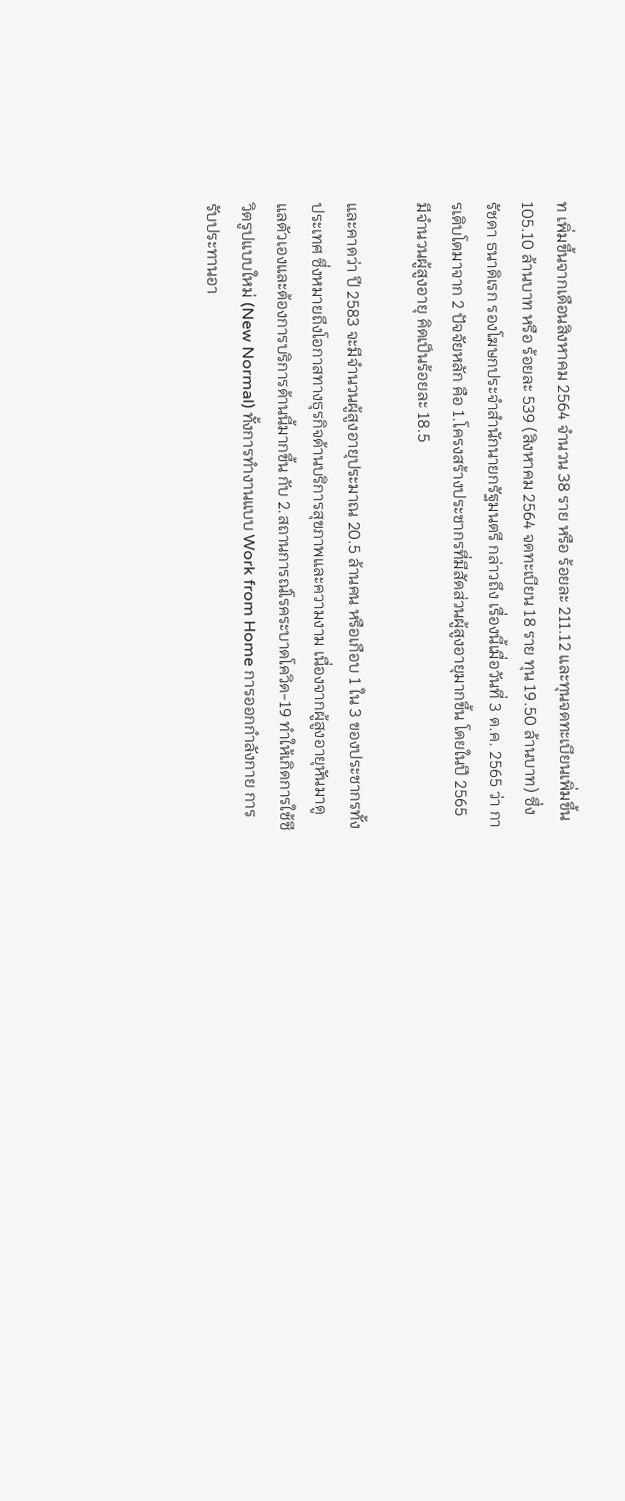ท เพิ่มขึ้นจากเดือนสิงหาคม 2564 จำนวน 38 ราย หรือ ร้อยละ 211.12 และทุนจดทะเบียนเพิ่มขึ้น 105.10 ล้านบาท หรือ ร้อยละ 539 (สิงหาคม 2564 จดทะเบียน 18 ราย ทุน 19.50 ล้านบาท) ซึ่ง รัชดา ธนาดิเรก รองโฆษกประจำสำนักนายกรัฐมนตรี กล่าวถึง เรื่องนี้เมื่อวันที่ 3 ต.ค. 2565 ว่า การเติบโตมาจาก 2 ปัจจัยหลัก คือ 1.โครงสร้างประชากรที่มีสัดส่วนผู้สูงอายุมากขึ้น โดยในปี 2565 มีจำนวนผู้สูงอายุ คิดเป็นร้อยละ 18.5

และคาดว่า ปี 2583 จะมีจำนวนผู้สูงอายุประมาณ 20.5 ล้านคน หรือเกือบ 1 ใน 3 ของประชากรทั้งประเทศ ซึ่งหมายถึงโอกาสทางธุรกิจด้านบริการสุขภาพและความงาม เนื่องจากผู้สูงอายุหันมาดูแลตัวเองและต้องการบริการด้านนี้มากขึ้น กับ 2.สถานการณ์โรคระบาดโควิด-19 ทำให้เกิดการใช้ชีวิตรูปแบบใหม่ (New Normal) ทั้งการทำงานแบบ Work from Home การออกกำลังกาย การรับประทานอา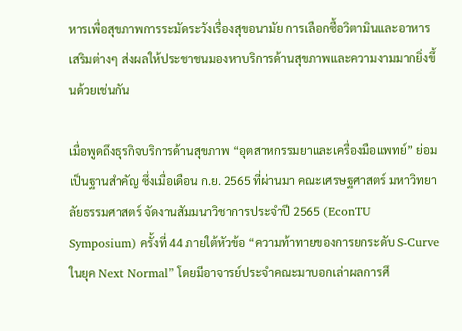หารเพื่อสุขภาพการระมัดระวังเรื่องสุขอนามัย การเลือกซื้อวิตามินและอาหารเสริมต่างๆ ส่งผลให้ประชาชนมองหาบริการด้านสุขภาพและความงามมากยิ่งขึ้นด้วยเช่นกัน

เมื่อพูดถึงธุรกิจบริการด้านสุขภาพ “อุตสาหกรรมยาและเครื่องมือแพทย์” ย่อมเป็นฐานสำคัญ ซึ่งเมื่อเดือน ก.ย. 2565 ที่ผ่านมา คณะเศรษฐศาสตร์ มหาวิทยาลัยธรรมศาสตร์ จัดงานสัมมนาวิชาการประจำปี 2565 (EconTU Symposium) ครั้งที่ 44 ภายใต้หัวข้อ “ความท้าทายของการยกระดับ S-Curve ในยุค Next Normal” โดยมีอาจารย์ประจำคณะมาบอกเล่าผลการศึ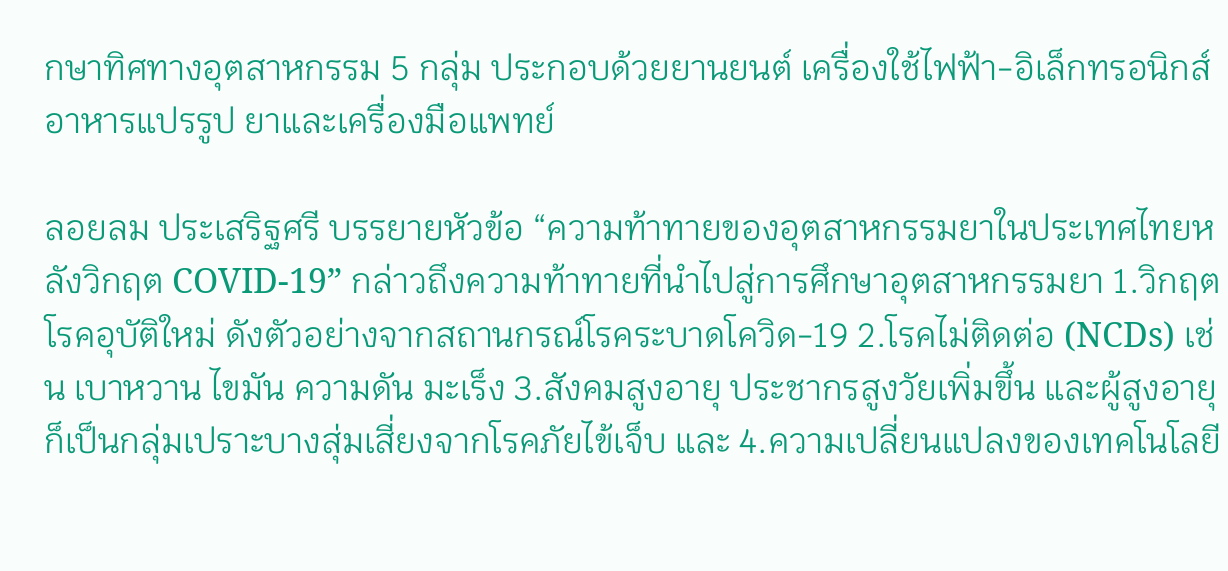กษาทิศทางอุตสาหกรรม 5 กลุ่ม ประกอบด้วยยานยนต์ เครื่องใช้ไฟฟ้า-อิเล็กทรอนิกส์ อาหารแปรรูป ยาและเครื่องมือแพทย์

ลอยลม ประเสริฐศรี บรรยายหัวข้อ “ความท้าทายของอุตสาหกรรมยาในประเทศไทยหลังวิกฤต COVID-19” กล่าวถึงความท้าทายที่นำไปสู่การศึกษาอุตสาหกรรมยา 1.วิกฤตโรคอุบัติใหม่ ดังตัวอย่างจากสถานกรณ์โรคระบาดโควิด-19 2.โรคไม่ติดต่อ (NCDs) เช่น เบาหวาน ไขมัน ความดัน มะเร็ง 3.สังคมสูงอายุ ประชากรสูงวัยเพิ่มขึ้น และผู้สูงอายุก็เป็นกลุ่มเปราะบางสุ่มเสี่ยงจากโรคภัยไข้เจ็บ และ 4.ความเปลี่ยนแปลงของเทคโนโลยี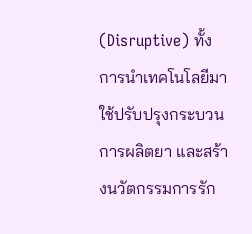(Disruptive) ทั้งการนำเทคโนโลยีมาใช้ปรับปรุงกระบวนการผลิตยา และสร้างนวัตกรรมการรัก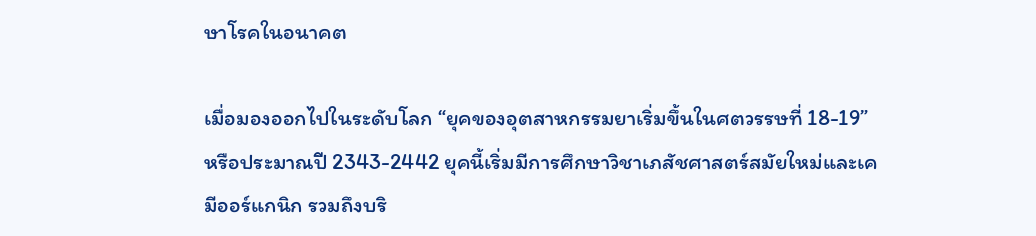ษาโรคในอนาคต

เมื่อมองออกไปในระดับโลก “ยุคของอุตสาหกรรมยาเริ่มขึ้นในศตวรรษที่ 18-19” หรือประมาณปี 2343-2442 ยุคนี้เริ่มมีการศึกษาวิชาเภสัชศาสตร์สมัยใหม่และเคมีออร์แกนิก รวมถึงบริ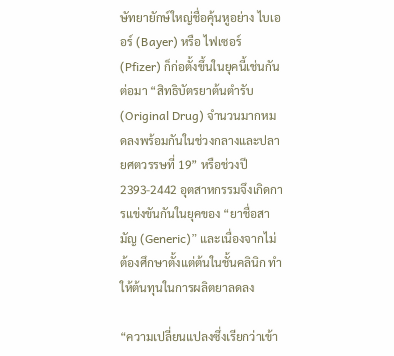ษัทยายักษ์ใหญ่ชื่อคุ้นหูอย่าง ไบเออร์ (Bayer) หรือ ไฟเซอร์ (Pfizer) ก็ก่อตั้งขึ้นในยุคนี้เช่นกัน ต่อมา “สิทธิบัตรยาต้นตำรับ (Original Drug) จำนวนมากหมดลงพร้อมกันในช่วงกลางและปลายศตวรรษที่ 19” หรือช่วงปี 2393-2442 อุตสาหกรรมจึงเกิดการแข่งขันกันในยุคของ “ยาชื่อสามัญ (Generic)” และเนื่องจากไม่ต้องศึกษาตั้งแต่ต้นในชั้นคลินิก ทำให้ต้นทุนในการผลิตยาลดลง

“ความเปลี่ยนแปลงซึ่งเรียกว่าเข้า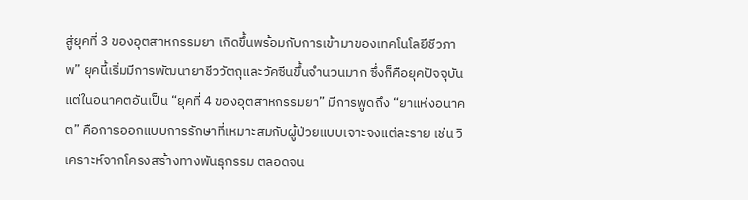สู่ยุคที่ 3 ของอุตสาหกรรมยา เกิดขึ้นพร้อมกับการเข้ามาของเทคโนโลยีชีวภาพ” ยุคนี้เริ่มมีการพัฒนายาชีววัตถุและวัคซีนขึ้นจำนวนมาก ซึ่งก็คือยุคปัจจุบัน แต่ในอนาคตอันเป็น “ยุคที่ 4 ของอุตสาหกรรมยา” มีการพูดถึง “ยาแห่งอนาคต” คือการออกแบบการรักษาที่เหมาะสมกับผู้ป่วยแบบเจาะจงแต่ละราย เช่น วิเคราะห์จากโครงสร้างทางพันธุกรรม ตลอดจน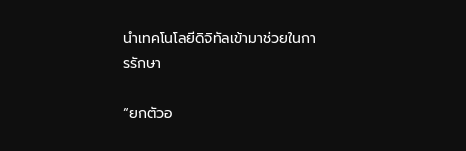นำเทคโนโลยีดิจิทัลเข้ามาช่วยในการรักษา

“ยกตัวอ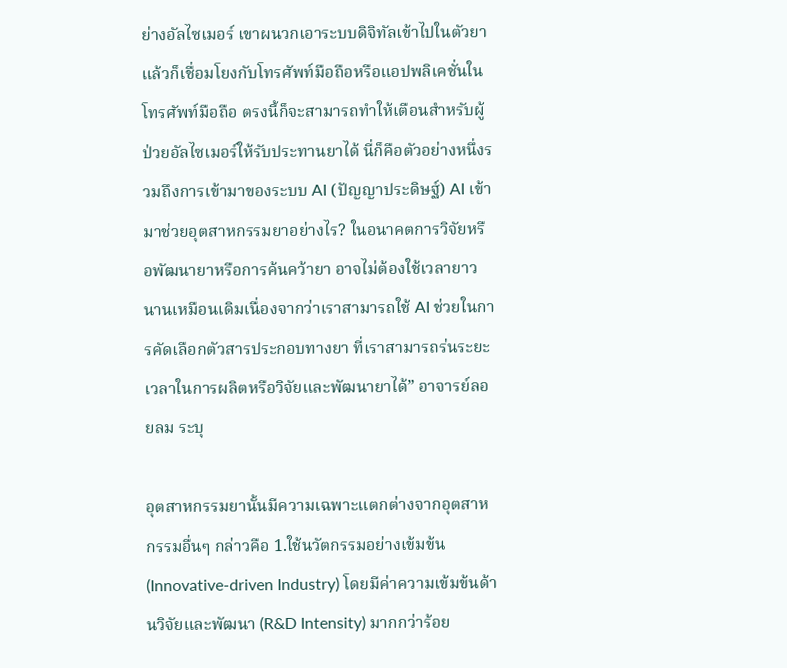ย่างอัลไซเมอร์ เขาผนวกเอาระบบดิจิทัลเข้าไปในตัวยา แล้วก็เชื่อมโยงกับโทรศัพท์มือถือหรือแอปพลิเคชั่นในโทรศัพท์มือถือ ตรงนี้ก็จะสามารถทำให้เตือนสำหรับผู้ป่วยอัลไซเมอร์ให้รับประทานยาได้ นี่ก็คือตัวอย่างหนึ่งรวมถึงการเข้ามาของระบบ AI (ปัญญาประดิษฐ์) AI เข้ามาช่วยอุตสาหกรรมยาอย่างไร? ในอนาคตการวิจัยหรือพัฒนายาหรือการค้นคว้ายา อาจไม่ต้องใช้เวลายาวนานเหมือนเดิมเนื่องจากว่าเราสามารถใช้ AI ช่วยในการคัดเลือกตัวสารประกอบทางยา ที่เราสามารถร่นระยะเวลาในการผลิตหรือวิจัยและพัฒนายาได้” อาจารย์ลอยลม ระบุ

อุตสาหกรรมยานั้นมีความเฉพาะแตกต่างจากอุตสาหกรรมอื่นๆ กล่าวคือ 1.ใช้นวัตกรรมอย่างเข้มข้น (Innovative-driven Industry) โดยมีค่าความเข้มข้นด้านวิจัยและพัฒนา (R&D Intensity) มากกว่าร้อย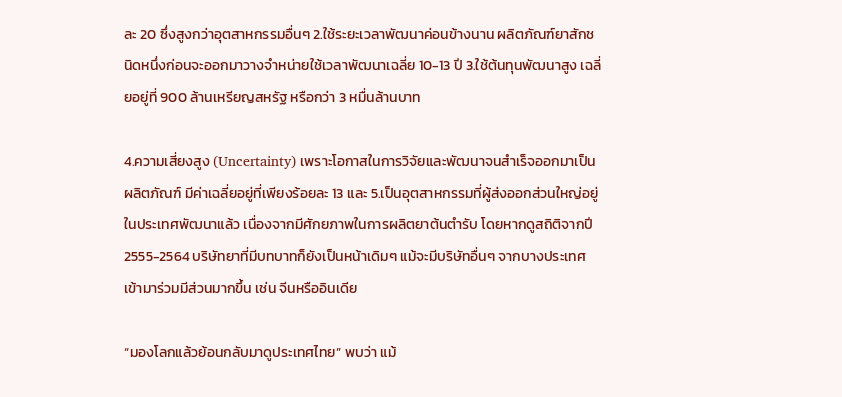ละ 20 ซึ่งสูงกว่าอุตสาหกรรมอื่นๆ 2.ใช้ระยะเวลาพัฒนาค่อนข้างนาน ผลิตภัณฑ์ยาสักชนิดหนึ่งก่อนจะออกมาวางจำหน่ายใช้เวลาพัฒนาเฉลี่ย 10-13 ปี 3.ใช้ต้นทุนพัฒนาสูง เฉลี่ยอยู่ที่ 900 ล้านเหรียญสหรัฐ หรือกว่า 3 หมื่นล้านบาท

4.ความเสี่ยงสูง (Uncertainty) เพราะโอกาสในการวิจัยและพัฒนาจนสำเร็จออกมาเป็นผลิตภัณฑ์ มีค่าเฉลี่ยอยู่ที่เพียงร้อยละ 13 และ 5.เป็นอุตสาหกรรมที่ผู้ส่งออกส่วนใหญ่อยู่ในประเทศพัฒนาแล้ว เนื่องจากมีศักยภาพในการผลิตยาต้นตำรับ โดยหากดูสถิติจากปี 2555-2564 บริษัทยาที่มีบทบาทก็ยังเป็นหน้าเดิมๆ แม้จะมีบริษัทอื่นๆ จากบางประเทศเข้ามาร่วมมีส่วนมากขึ้น เช่น จีนหรืออินเดีย

“มองโลกแล้วย้อนกลับมาดูประเทศไทย” พบว่า แม้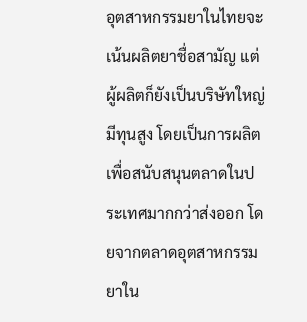อุตสาหกรรมยาในไทยจะเน้นผลิตยาชื่อสามัญ แต่ผู้ผลิตก็ยังเป็นบริษัทใหญ่มีทุนสูง โดยเป็นการผลิตเพื่อสนับสนุนตลาดในประเทศมากกว่าส่งออก โดยจากตลาดอุตสาหกรรมยาใน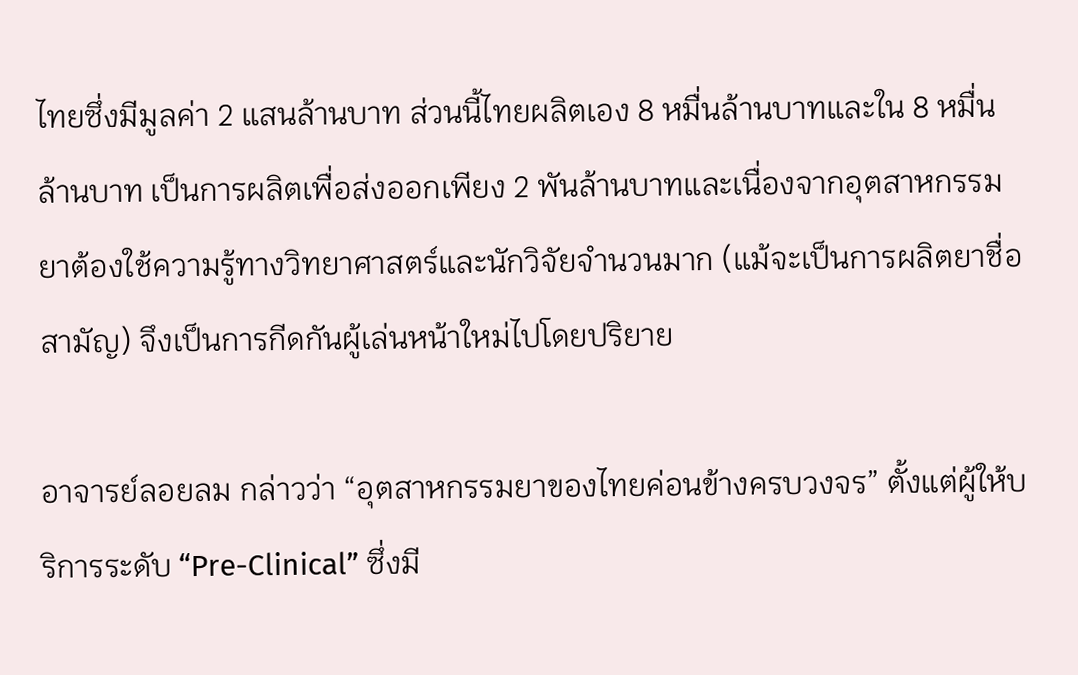ไทยซึ่งมีมูลค่า 2 แสนล้านบาท ส่วนนี้ไทยผลิตเอง 8 หมื่นล้านบาทและใน 8 หมื่นล้านบาท เป็นการผลิตเพื่อส่งออกเพียง 2 พันล้านบาทและเนื่องจากอุตสาหกรรมยาต้องใช้ความรู้ทางวิทยาศาสตร์และนักวิจัยจำนวนมาก (แม้จะเป็นการผลิตยาชื่อสามัญ) จึงเป็นการกีดกันผู้เล่นหน้าใหม่ไปโดยปริยาย

อาจารย์ลอยลม กล่าวว่า “อุตสาหกรรมยาของไทยค่อนข้างครบวงจร” ตั้งแต่ผู้ให้บริการระดับ “Pre-Clinical” ซึ่งมี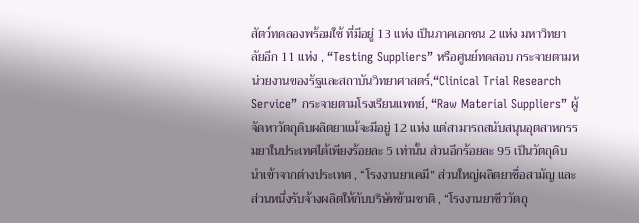สัตว์ทดลองพร้อมใช้ ที่มีอยู่ 13 แห่ง เป็นภาคเอกชน 2 แห่ง มหาวิทยาลัยอีก 11 แห่ง , “Testing Suppliers” หรือศูนย์ทดสอบ กระจายตามหน่วยงานของรัฐและสถาบันวิทยาศาสตร์,“Clinical Trial Research Service” กระจายตามโรงเรียนแพทย์, “Raw Material Suppliers” ผู้จัดหาวัตถุดิบผลิตยาแม้จะมีอยู่ 12 แห่ง แต่สามารถสนับสนุนอุตสาหกรรมยาในประเทศได้เพียงร้อยละ 5 เท่านั้น ส่วนอีกร้อยละ 95 เป็นวัตถุดิบนำเข้าจากต่างประเทศ , “โรงงานยาเคมี” ส่วนใหญ่ผลิตยาชื่อสามัญ และส่วนหนึ่งรับจ้างผลิตให้กับบริษัทข้ามชาติ , “โรงงานยาชีววัตถุ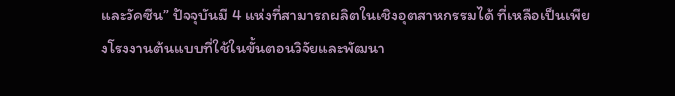และวัคซีน” ปัจจุบันมี 4 แห่งที่สามารถผลิตในเชิงอุตสาหกรรมได้ ที่เหลือเป็นเพียงโรงงานต้นแบบที่ใช้ในขั้นตอนวิจัยและพัฒนา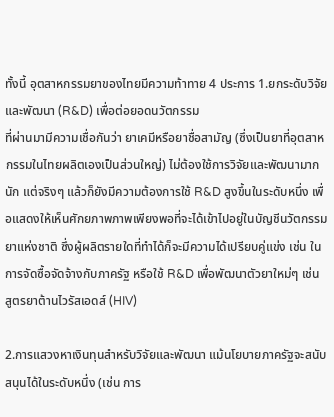ทั้งนี้ อุตสาหกรรมยาของไทยมีความท้าทาย 4 ประการ 1.ยกระดับวิจัยและพัฒนา (R&D) เพื่อต่อยอดนวัตกรรม
ที่ผ่านมามีความเชื่อกันว่า ยาเคมีหรือยาชื่อสามัญ (ซึ่งเป็นยาที่อุตสาหกรรมในไทยผลิตเองเป็นส่วนใหญ่) ไม่ต้องใช้การวิจัยและพัฒนามากนัก แต่จริงๆ แล้วก็ยังมีความต้องการใช้ R&D สูงขึ้นในระดับหนึ่ง เพื่อแสดงให้เห็นศักยภาพภาพเพียงพอที่จะได้เข้าไปอยู่ในบัญชีนวัตกรรมยาแห่งชาติ ซึ่งผู้ผลิตรายใดที่ทำได้ก็จะมีความได้เปรียบคู่แข่ง เช่น ในการจัดซื้อจัดจ้างกับภาครัฐ หรือใช้ R&D เพื่อพัฒนาตัวยาใหม่ๆ เช่น สูตรยาต้านไวรัสเอดส์ (HIV)

2.การแสวงหาเงินทุนสำหรับวิจัยและพัฒนา แม้นโยบายภาครัฐจะสนับสนุนได้ในระดับหนึ่ง (เช่น การ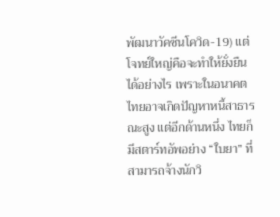พัฒนาวัคซีนโควิด-19) แต่โจทย์ใหญ่คือจะทำให้ยั่งยืนได้อย่างไร เพราะในอนาคตไทยอาจเกิดปัญหาหนี้สาธารณะสูง แต่อีกด้านหนึ่ง ไทยก็มีสตาร์ทอัพอย่าง “ใบยา” ที่สามารถจ้างนักวิ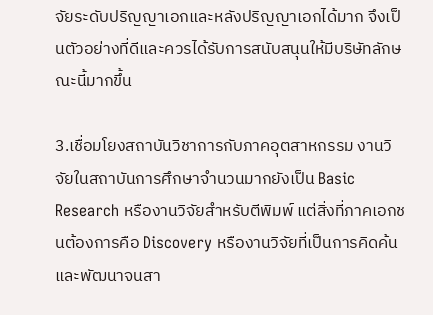จัยระดับปริญญาเอกและหลังปริญญาเอกได้มาก จึงเป็นตัวอย่างที่ดีและควรได้รับการสนับสนุนให้มีบริษัทลักษณะนี้มากขึ้น

3.เชื่อมโยงสถาบันวิชาการกับภาคอุตสาหกรรม งานวิจัยในสถาบันการศึกษาจำนวนมากยังเป็น Basic Research หรืองานวิจัยสำหรับตีพิมพ์ แต่สิ่งที่ภาคเอกชนต้องการคือ Discovery หรืองานวิจัยที่เป็นการคิดค้นและพัฒนาจนสา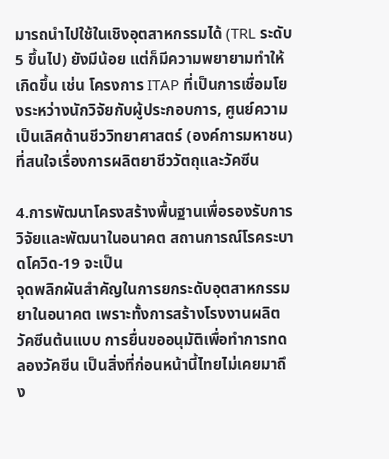มารถนำไปใช้ในเชิงอุตสาหกรรมได้ (TRL ระดับ 5 ขึ้นไป) ยังมีน้อย แต่ก็มีความพยายามทำให้เกิดขึ้น เช่น โครงการ ITAP ที่เป็นการเชื่อมโยงระหว่างนักวิจัยกับผู้ประกอบการ, ศูนย์ความเป็นเลิศด้านชีววิทยาศาสตร์ (องค์การมหาชน) ที่สนใจเรื่องการผลิตยาชีววัตถุและวัคซีน

4.การพัฒนาโครงสร้างพื้นฐานเพื่อรองรับการวิจัยและพัฒนาในอนาคต สถานการณ์โรคระบาดโควิด-19 จะเป็น
จุดพลิกผันสำคัญในการยกระดับอุตสาหกรรมยาในอนาคต เพราะทั้งการสร้างโรงงานผลิตวัคซีนต้นแบบ การยื่นขออนุมัติเพื่อทำการทดลองวัคซีน เป็นสิ่งที่ก่อนหน้านี้ไทยไม่เคยมาถึง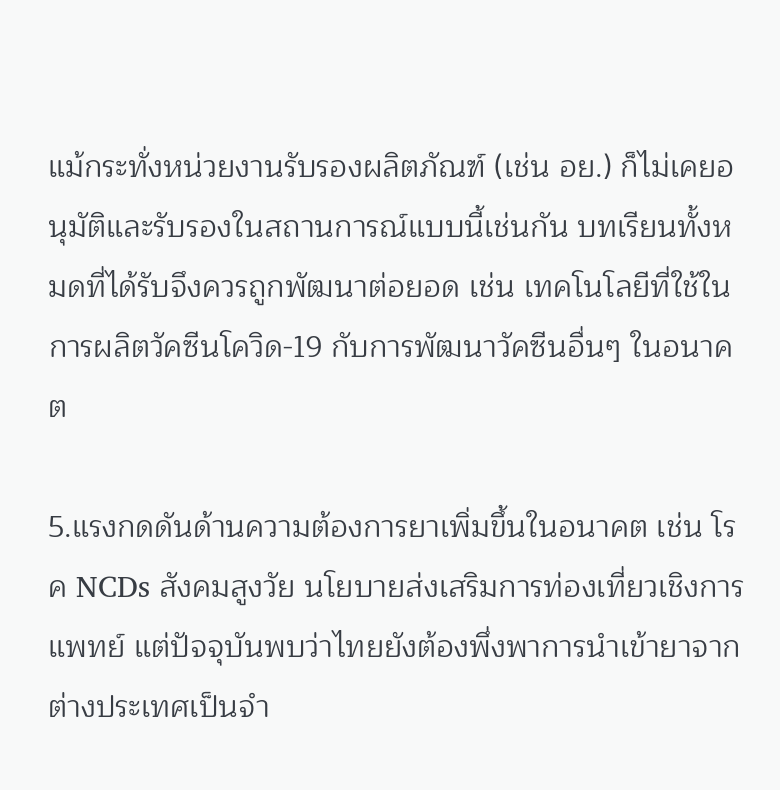แม้กระทั่งหน่วยงานรับรองผลิตภัณฑ์ (เช่น อย.) ก็ไม่เคยอนุมัติและรับรองในสถานการณ์แบบนี้เช่นกัน บทเรียนทั้งหมดที่ได้รับจึงควรถูกพัฒนาต่อยอด เช่น เทคโนโลยีที่ใช้ในการผลิตวัคซีนโควิด-19 กับการพัฒนาวัคซีนอื่นๆ ในอนาคต

5.แรงกดดันด้านความต้องการยาเพิ่มขึ้นในอนาคต เช่น โรค NCDs สังคมสูงวัย นโยบายส่งเสริมการท่องเที่ยวเชิงการแพทย์ แต่ปัจจุบันพบว่าไทยยังต้องพึ่งพาการนำเข้ายาจากต่างประเทศเป็นจำ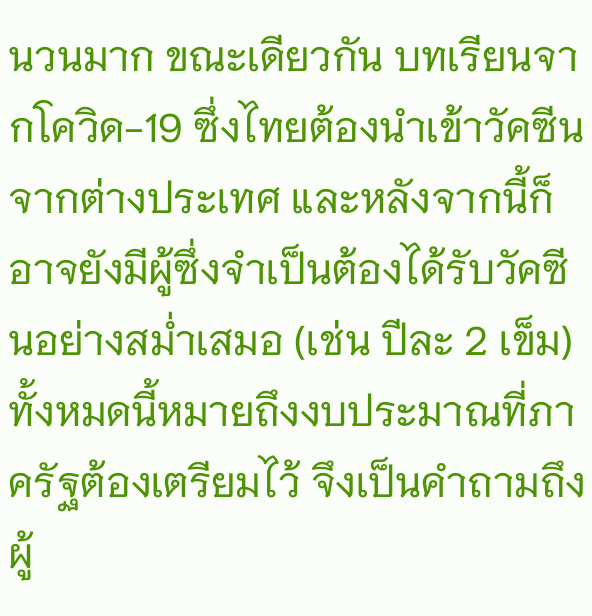นวนมาก ขณะเดียวกัน บทเรียนจากโควิด-19 ซึ่งไทยต้องนำเข้าวัคซีนจากต่างประเทศ และหลังจากนี้ก็อาจยังมีผู้ซึ่งจำเป็นต้องได้รับวัคซีนอย่างสม่ำเสมอ (เช่น ปีละ 2 เข็ม) ทั้งหมดนี้หมายถึงงบประมาณที่ภาครัฐต้องเตรียมไว้ จึงเป็นคำถามถึงผู้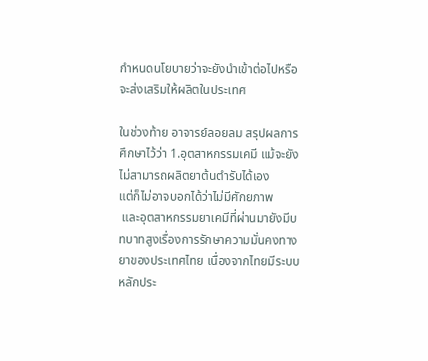กำหนดนโยบายว่าจะยังนำเข้าต่อไปหรือจะส่งเสริมให้ผลิตในประเทศ

ในช่วงท้าย อาจารย์ลอยลม สรุปผลการศึกษาไว้ว่า 1.อุตสาหกรรมเคมี แม้จะยังไม่สามารถผลิตยาต้นตำรับได้เอง
แต่ก็ไม่อาจบอกได้ว่าไม่มีศักยภาพ
 และอุตสาหกรรมยาเคมีที่ผ่านมายังมีบทบาทสูงเรื่องการรักษาความมั่นคงทางยาของประเทศไทย เนื่องจากไทยมีระบบหลักประ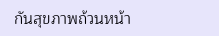กันสุขภาพถ้วนหน้า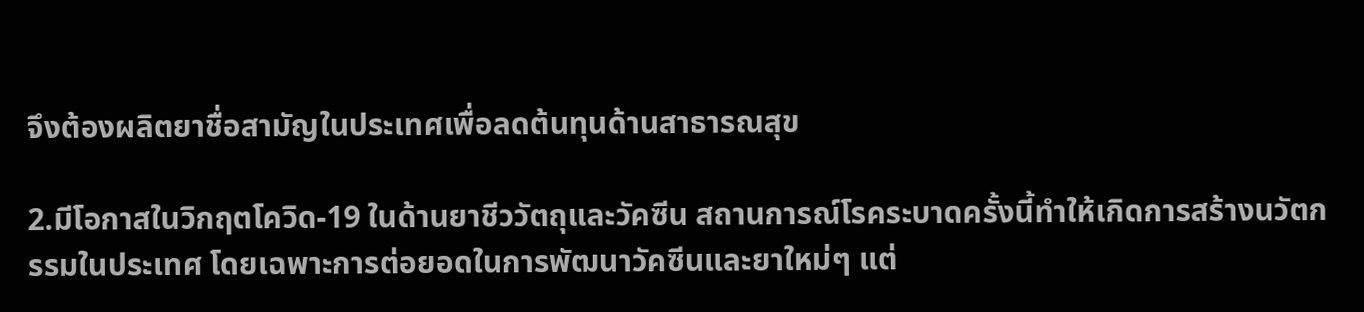จึงต้องผลิตยาชื่อสามัญในประเทศเพื่อลดต้นทุนด้านสาธารณสุข

2.มีโอกาสในวิกฤตโควิด-19 ในด้านยาชีววัตถุและวัคซีน สถานการณ์โรคระบาดครั้งนี้ทำให้เกิดการสร้างนวัตกรรมในประเทศ โดยเฉพาะการต่อยอดในการพัฒนาวัคซีนและยาใหม่ๆ แต่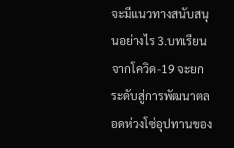จะมีแนวทางสนับสนุนอย่างไร 3.บทเรียนจากโควิด-19 จะยกระดับสู่การพัฒนาตลอดห่วงโซ่อุปทานของ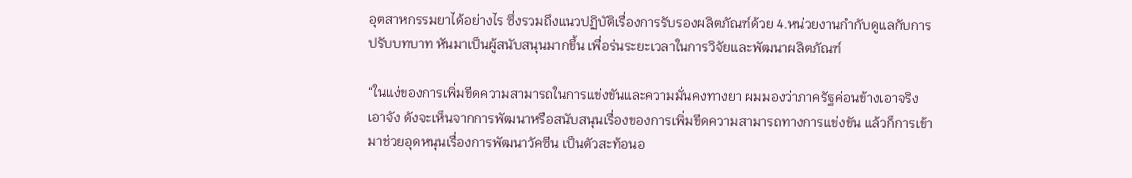อุตสาหกรรมยาได้อย่างไร ซึ่งรวมถึงแนวปฏิบัติเรื่องการรับรองผลิตภัณฑ์ด้วย 4.หน่วยงานกำกับดูแลกับการปรับบทบาท หันมาเป็นผู้สนับสนุนมากขึ้น เพื่อร่นระยะเวลาในการวิจัยและพัฒนาผลิตภัณฑ์

“ในแง่ของการเพิ่มขีดความสามารถในการแข่งขันและความมั่นคงทางยา ผมมองว่าภาครัฐค่อนข้างเอาจริงเอาจัง ดังจะเห็นจากการพัฒนาหรือสนับสนุนเรื่องของการเพิ่มขีดความสามารถทางการแข่งขัน แล้วก็การเข้ามาช่วยอุดหนุนเรื่องการพัฒนาวัคซีน เป็นตัวสะท้อนอ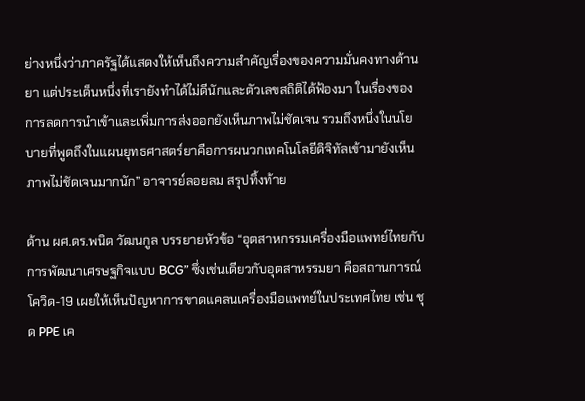ย่างหนึ่งว่าภาครัฐได้แสดงให้เห็นถึงความสำคัญเรื่องของความมั่นคงทางด้านยา แต่ประเด็นหนึ่งที่เรายังทำได้ไม่ดีนักและตัวเลขสถิติได้ฟ้องมา ในเรื่องของการลดการนำเข้าและเพิ่มการส่งออกยังเห็นภาพไม่ชัดเจน รวมถึงหนึ่งในนโยบายที่พูดถึงในแผนยุทธศาสตร์ยาคือการผนวกเทคโนโลยีดิจิทัลเข้ามายังเห็นภาพไม่ชัดเจนมากนัก” อาจารย์ลอยลม สรุปทิ้งท้าย

ด้าน ผศ.ดร.พนิต วัฒนกูล บรรยายหัวข้อ “อุตสาหกรรมเครื่องมือแพทย์ไทยกับการพัฒนาเศรษฐกิจแบบ BCG” ซึ่งเช่นเดียวกับอุตสาหรรมยา คือสถานการณ์โควิด-19 เผยให้เห็นปัญหาการขาดแคลนเครื่องมือแพทย์ในประเทศไทย เช่น ชุด PPE เค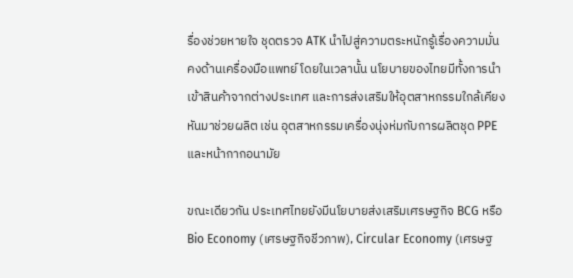รื่องช่วยหายใจ ชุดตรวจ ATK นำไปสู่ความตระหนักรู้เรื่องความมั่นคงด้านเครื่องมือแพทย์ โดยในเวลานั้น นโยบายของไทยมีทั้งการนำเข้าสินค้าจากต่างประเทศ และการส่งเสริมให้อุตสาหกรรมใกล้เคียงหันมาช่วยผลิต เช่น อุตสาหกรรมเครื่องนุ่งห่มกับการผลิตชุด PPE และหน้ากากอนามัย

ขณะเดียวกัน ประเทศไทยยังมีนโยบายส่งเสริมเศรษฐกิจ BCG หรือ Bio Economy (เศรษฐกิจชีวภาพ), Circular Economy (เศรษฐ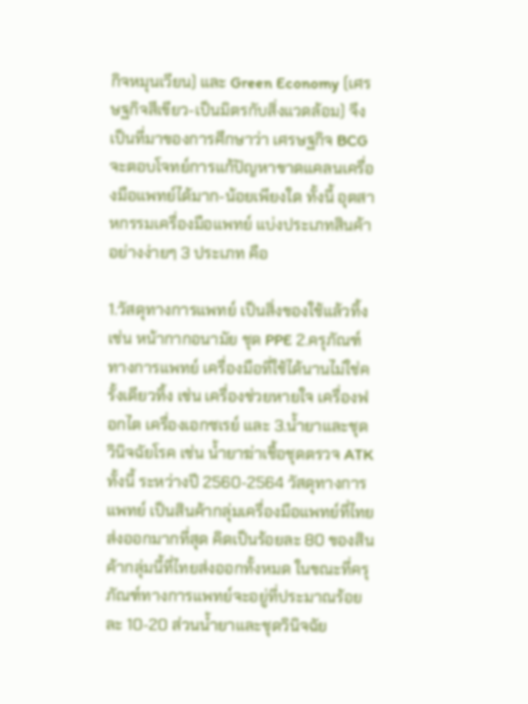กิจหมุนเวียน) และ Green Economy (เศรษฐกิจสีเขียว-เป็นมิตรกับสิ่งแวดล้อม) จึงเป็นที่มาของการศึกษาว่า เศรษฐกิจ BCG จะตอบโจทย์การแก้ปัญหาขาดแคลนเครื่องมือแพทย์ได้มาก-น้อยเพียงใด ทั้งนี้ อุตสาหกรรมเครื่องมือแพทย์ แบ่งประเภทสินค้าอย่างง่ายๆ 3 ประเภท คือ

1.วัสดุทางการแพทย์ เป็นสิ่งของใช้แล้วทิ้ง เช่น หน้ากากอนามัย ชุด PPE 2.ครุภัณฑ์ทางการแพทย์ เครื่องมือที่ใช้ได้นานไม่ใช่ครั้งเดียวทิ้ง เช่น เครื่องช่วยหายใจ เครื่องฟอกไต เครื่องเอกซเรย์ และ 3.น้ำยาและชุดวินิจฉัยโรค เช่น น้ำยาฆ่าเชื้อชุดตรวจ ATK ทั้งนี้ ระหว่างปี 2560-2564 วัสดุทางการแพทย์ เป็นสินค้ากลุ่มเครื่องมือแพทย์ที่ไทยส่งออกมากที่สุด คิดเป็นร้อยละ 80 ของสินค้ากลุ่มนี้ที่ไทยส่งออกทั้งหมด ในขณะที่ครุภัณฑ์ทางการแพทย์จะอยู่ที่ประมาณร้อยละ 10-20 ส่วนน้ำยาและชุดวินิจฉัย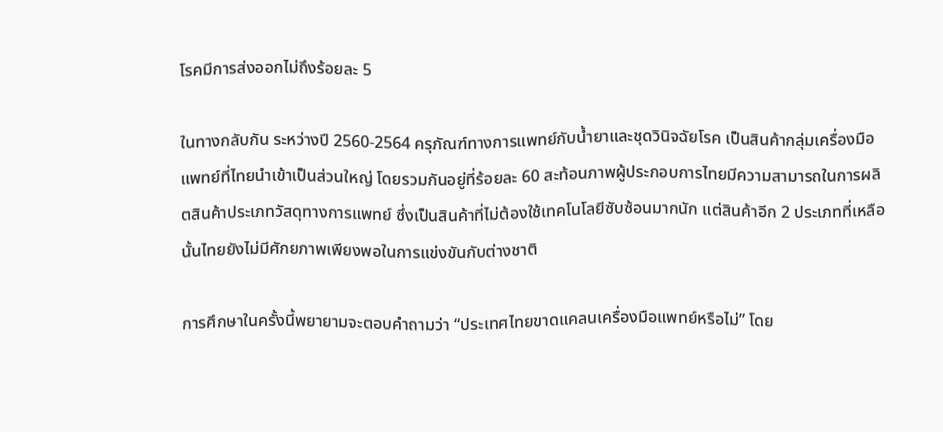โรคมีการส่งออกไม่ถึงร้อยละ 5

ในทางกลับกัน ระหว่างปี 2560-2564 ครุภัณฑ์ทางการแพทย์กับน้ำยาและชุดวินิจฉัยโรค เป็นสินค้ากลุ่มเครื่องมือแพทย์ที่ไทยนำเข้าเป็นส่วนใหญ่ โดยรวมกันอยู่ที่ร้อยละ 60 สะท้อนภาพผู้ประกอบการไทยมีความสามารถในการผลิตสินค้าประเภทวัสดุทางการแพทย์ ซึ่งเป็นสินค้าที่ไม่ต้องใช้เทคโนโลยีซับซ้อนมากนัก แต่สินค้าอีก 2 ประเภทที่เหลือนั้นไทยยังไม่มีศักยภาพเพียงพอในการแข่งขันกับต่างชาติ

การศึกษาในครั้งนี้พยายามจะตอบคำถามว่า “ประเทศไทยขาดแคลนเครื่องมือแพทย์หรือไม่” โดย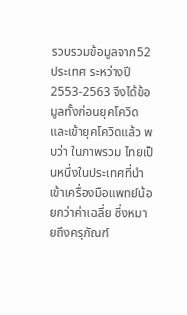รวบรวมข้อมูลจาก52 ประเทศ ระหว่างปี 2553-2563 จึงได้ข้อมูลทั้งก่อนยุคโควิดและเข้ายุคโควิดแล้ว พบว่า ในภาพรวม ไทยเป็นหนึ่งในประเทศที่นำเข้าเครื่องมือแพทย์น้อยกว่าค่าเฉลี่ย ซึ่งหมายถึงครุภัณฑ์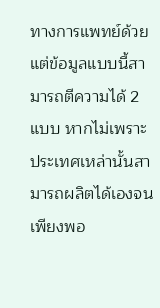ทางการแพทย์ด้วย แต่ข้อมูลแบบนี้สามารถตีความได้ 2 แบบ หากไม่เพราะประเทศเหล่านั้นสามารถผลิตได้เองจนเพียงพอ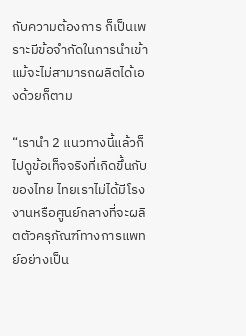กับความต้องการ ก็เป็นเพราะมีข้อจำกัดในการนำเข้าแม้จะไม่สามารถผลิตได้เองด้วยก็ตาม

“เรานำ 2 แนวทางนี้แล้วก็ไปดูข้อเท็จจริงที่เกิดขึ้นกับของไทย ไทยเราไม่ได้มีโรงงานหรือศูนย์กลางที่จะผลิตตัวครุภัณฑ์ทางการแพทย์อย่างเป็น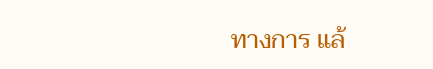ทางการ แล้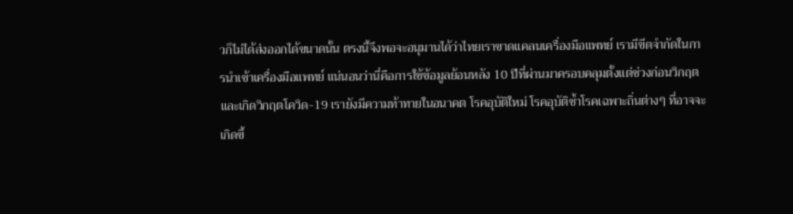วก็ไม่ได้ส่งออกได้ขนาดนั้น ตรงนี้จึงพอจะอนุมานได้ว่าไทยเราขาดแคลนเครื่องมือแพทย์ เรามีขีดจำกัดในการนำเข้าเครื่องมือแพทย์ แน่นอนว่านี่คือการใช้ข้อมูลย้อนหลัง 10 ปีที่ผ่านมาครอบคลุมตั้งแต่ช่วงก่อนวิกฤตและเกิดวิกฤตโควิด-19 เรายังมีความท้าทายในอนาคต โรคอุบัติใหม่ โรคอุบัติซ้ำโรคเฉพาะถิ่นต่างๆ ที่อาจจะเกิดขึ้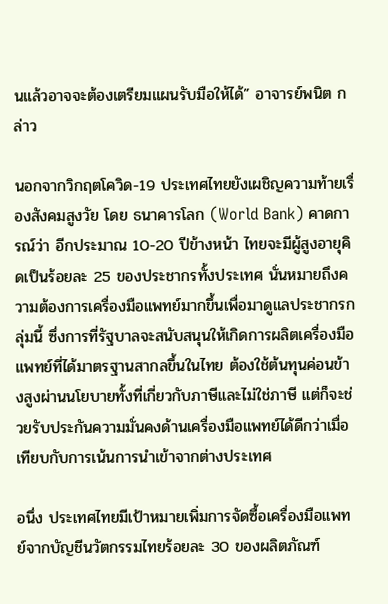นแล้วอาจจะต้องเตรียมแผนรับมือให้ได้” อาจารย์พนิต กล่าว

นอกจากวิกฤตโควิด-19 ประเทศไทยยังเผชิญความท้ายเรื่องสังคมสูงวัย โดย ธนาคารโลก (World Bank) คาดการณ์ว่า อีกประมาณ 10-20 ปีข้างหน้า ไทยจะมีผู้สูงอายุคิดเป็นร้อยละ 25 ของประชากรทั้งประเทศ นั่นหมายถึงความต้องการเครื่องมือแพทย์มากขึ้นเพื่อมาดูแลประชากรกลุ่มนี้ ซึ่งการที่รัฐบาลจะสนับสนุนให้เกิดการผลิตเครื่องมือแพทย์ที่ได้มาตรฐานสากลขึ้นในไทย ต้องใช้ต้นทุนค่อนข้างสูงผ่านนโยบายทั้งที่เกี่ยวกับภาษีและไม่ใช่ภาษี แต่ก็จะช่วยรับประกันความมั่นคงด้านเครื่องมือแพทย์ได้ดีกว่าเมื่อเทียบกับการเน้นการนำเข้าจากต่างประเทศ

อนึ่ง ประเทศไทยมีเป้าหมายเพิ่มการจัดซื้อเครื่องมือแพทย์จากบัญชีนวัตกรรมไทยร้อยละ 30 ของผลิตภัณฑ์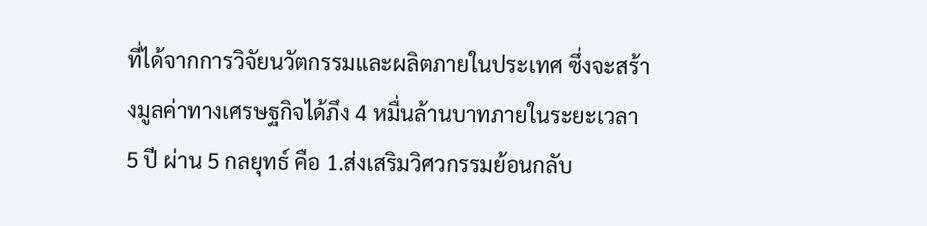ที่ได้จากการวิจัยนวัตกรรมและผลิตภายในประเทศ ซึ่งจะสร้างมูลค่าทางเศรษฐกิจได้ภึง 4 หมื่นล้านบาทภายในระยะเวลา 5 ปี ผ่าน 5 กลยุทธ์ คือ 1.ส่งเสริมวิศวกรรมย้อนกลับ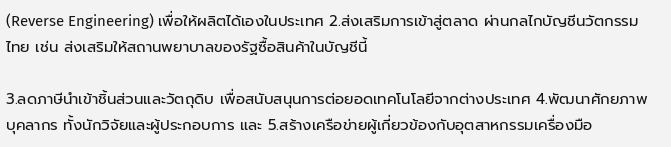(Reverse Engineering) เพื่อให้ผลิตได้เองในประเทศ 2.ส่งเสริมการเข้าสู่ตลาด ผ่านกลไกบัญชีนวัตกรรมไทย เช่น ส่งเสริมให้สถานพยาบาลของรัฐซื้อสินค้าในบัญชีนี้

3.ลดภาษีนำเข้าชิ้นส่วนและวัตถุดิบ เพื่อสนับสนุนการต่อยอดเทคโนโลยีจากต่างประเทศ 4.พัฒนาศักยภาพบุคลากร ทั้งนักวิจัยและผู้ประกอบการ และ 5.สร้างเครือข่ายผู้เกี่ยวข้องกับอุตสาหกรรมเครื่องมือ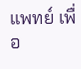แพทย์ เพื่อ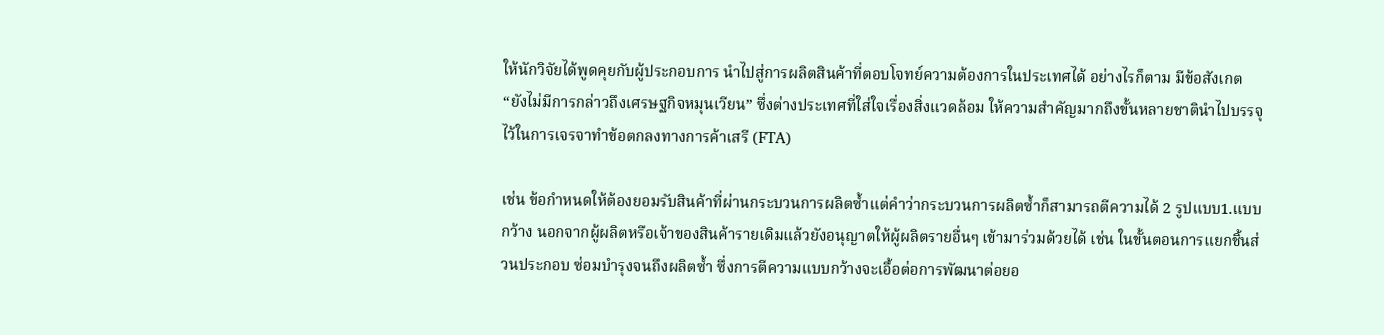ให้นักวิจัยได้พูดคุยกับผู้ประกอบการ นำไปสู่การผลิตสินค้าที่ตอบโจทย์ความต้องการในประเทศได้ อย่างไรก็ตาม มีข้อสังเกต “ยังไม่มีการกล่าวถึงเศรษฐกิจหมุนเวียน” ซึ่งต่างประเทศที่ใส่ใจเรื่องสิ่งแวดล้อม ให้ความสำคัญมากถึงขั้นหลายชาตินำไปบรรจุไว้ในการเจรจาทำข้อตกลงทางการค้าเสรี (FTA)

เช่น ข้อกำหนดให้ต้องยอมรับสินค้าที่ผ่านกระบวนการผลิตซ้ำแต่คำว่ากระบวนการผลิตซ้ำก็สามารถตีความได้ 2 รูปแบบ1.แบบกว้าง นอกจากผู้ผลิตหรือเจ้าของสินค้ารายเดิมแล้วยังอนุญาตให้ผู้ผลิตรายอื่นๆ เข้ามาร่วมด้วยได้ เช่น ในขั้นตอนการแยกชิ้นส่วนประกอบ ซ่อมบำรุงจนถึงผลิตซ้ำ ซึ่งการตีความแบบกว้างจะเอื้อต่อการพัฒนาต่อยอ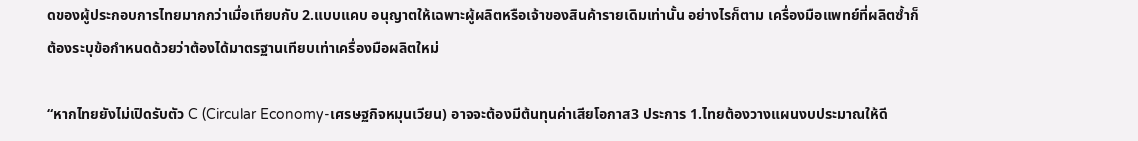ดของผู้ประกอบการไทยมากกว่าเมื่อเทียบกับ 2.แบบแคบ อนุญาตให้เฉพาะผู้ผลิตหรือเจ้าของสินค้ารายเดิมเท่านั้น อย่างไรก็ตาม เครื่องมือแพทย์ที่ผลิตซ้ำก็ต้องระบุข้อกำหนดด้วยว่าต้องได้มาตรฐานเทียบเท่าเครื่องมือผลิตใหม่

“หากไทยยังไม่เปิดรับตัว C (Circular Economy-เศรษฐกิจหมุนเวียน) อาจจะต้องมีต้นทุนค่าเสียโอกาส3 ประการ 1.ไทยต้องวางแผนงบประมาณให้ดี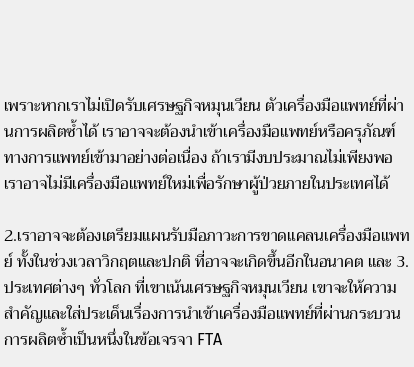เพราะหากเราไม่เปิดรับเศรษฐกิจหมุนเวียน ตัวเครื่องมือแพทย์ที่ผ่านการผลิตซ้ำได้ เราอาจจะต้องนำเข้าเครื่องมือแพทย์หรือครุภัณฑ์ทางการแพทย์เข้ามาอย่างต่อเนื่อง ถ้าเรามีงบประมาณไม่เพียงพอ เราอาจไม่มีเครื่องมือแพทย์ใหม่เพื่อรักษาผู้ป่วยภายในประเทศได้

2.เราอาจจะต้องเตรียมแผนรับมือภาวะการขาดแคลนเครื่องมือแพทย์ ทั้งในช่วงเวลาวิกฤตและปกติ ที่อาจจะเกิดขึ้นอีกในอนาคต และ 3.ประเทศต่างๆ ทั่วโลก ที่เขาเน้นเศรษฐกิจหมุนเวียน เขาจะให้ความสำคัญและใส่ประเด็นเรื่องการนำเข้าเครื่องมือแพทย์ที่ผ่านกระบวนการผลิตซ้ำเป็นหนึ่งในข้อเจรจา FTA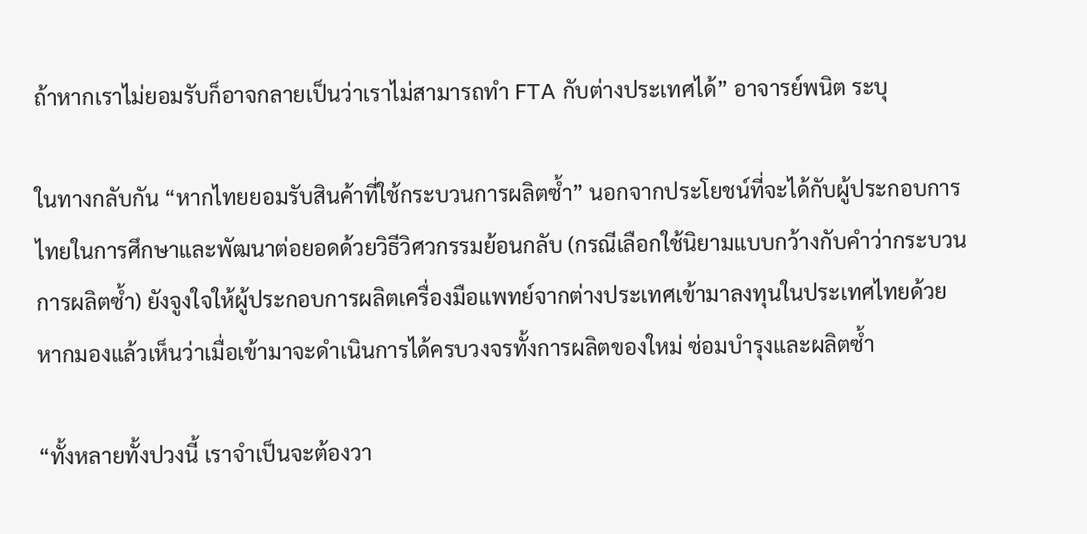ถ้าหากเราไม่ยอมรับก็อาจกลายเป็นว่าเราไม่สามารถทำ FTA กับต่างประเทศได้” อาจารย์พนิต ระบุ

ในทางกลับกัน “หากไทยยอมรับสินค้าที่ใช้กระบวนการผลิตซ้ำ” นอกจากประโยชน์ที่จะได้กับผู้ประกอบการไทยในการศึกษาและพัฒนาต่อยอดด้วยวิธีวิศวกรรมย้อนกลับ (กรณีเลือกใช้นิยามแบบกว้างกับคำว่ากระบวนการผลิตซ้ำ) ยังจูงใจให้ผู้ประกอบการผลิตเครื่องมือแพทย์จากต่างประเทศเข้ามาลงทุนในประเทศไทยด้วย หากมองแล้วเห็นว่าเมื่อเข้ามาจะดำเนินการได้ครบวงจรทั้งการผลิตของใหม่ ซ่อมบำรุงและผลิตซ้ำ

“ทั้งหลายทั้งปวงนี้ เราจำเป็นจะต้องวา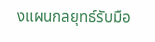งแผนกลยุทธ์รับมือ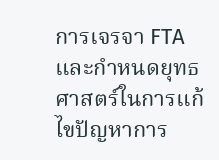การเจรจา FTA และกำหนดยุทธศาสตร์ในการแก้ไขปัญหาการ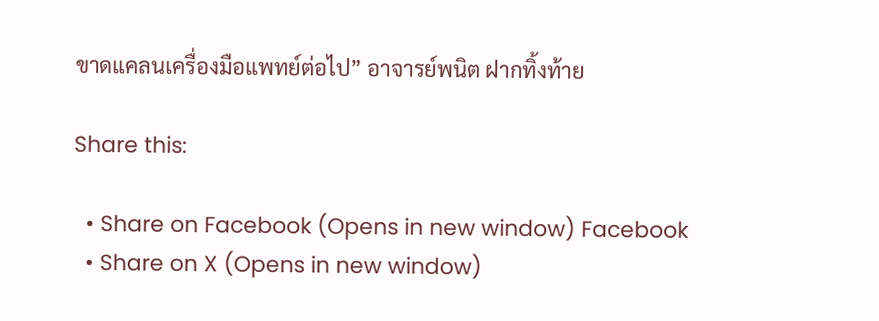ขาดแคลนเครื่องมือแพทย์ต่อไป” อาจารย์พนิต ฝากทิ้งท้าย

Share this:

  • Share on Facebook (Opens in new window) Facebook
  • Share on X (Opens in new window)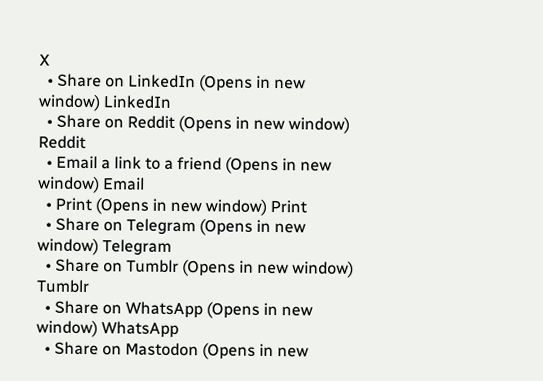X
  • Share on LinkedIn (Opens in new window) LinkedIn
  • Share on Reddit (Opens in new window) Reddit
  • Email a link to a friend (Opens in new window) Email
  • Print (Opens in new window) Print
  • Share on Telegram (Opens in new window) Telegram
  • Share on Tumblr (Opens in new window) Tumblr
  • Share on WhatsApp (Opens in new window) WhatsApp
  • Share on Mastodon (Opens in new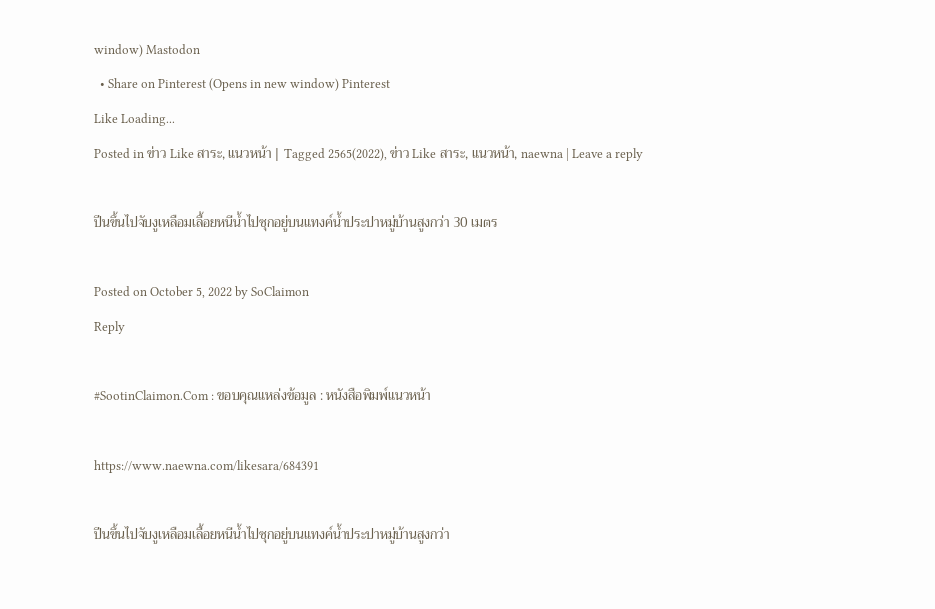window) Mastodon
  • Share on Pinterest (Opens in new window) Pinterest
Like Loading...
Posted in ข่าว Like สาระ, แนวหน้า | Tagged 2565(2022), ข่าว Like สาระ, แนวหน้า, naewna | Leave a reply

ปีนขึ้นไปจับงูเหลือมเลื้อยหนีน้ำไปซุกอยู่บนแทงค์น้ำประปาหมู่บ้านสูงกว่า 30 เมตร

Posted on October 5, 2022 by SoClaimon
Reply

#SootinClaimon.Com : ขอบคุณแหล่งข้อมูล : หนังสือพิมพ์แนวหน้า

https://www.naewna.com/likesara/684391

ปีนขึ้นไปจับงูเหลือมเลื้อยหนีน้ำไปซุกอยู่บนแทงค์น้ำประปาหมู่บ้านสูงกว่า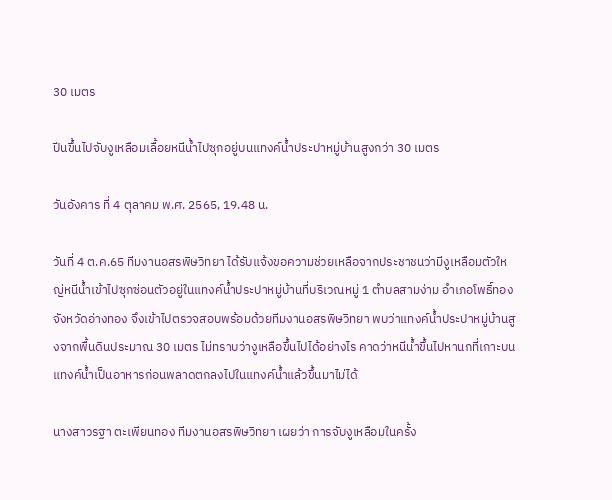30 เมตร

ปีนขึ้นไปจับงูเหลือมเลื้อยหนีน้ำไปซุกอยู่บนแทงค์น้ำประปาหมู่บ้านสูงกว่า 30 เมตร

วันอังคาร ที่ 4 ตุลาคม พ.ศ. 2565, 19.48 น.

วันที่ 4 ต.ค.65 ทีมงานอสรพิษวิทยา ได้รับแจ้งขอความช่วยเหลือจากประชาชนว่ามีงูเหลือมตัวใหญ่หนีน้ำเข้าไปซุกซ่อนตัวอยู่ในแทงค์น้ำประปาหมู่บ้านที่บริเวณหมู่ 1 ตำบลสามง่าม อำเภอโพธิ์ทอง จังหวัดอ่างทอง จึงเข้าไปตรวจสอบพร้อมด้วยทีมงานอสรพิษวิทยา พบว่าแทงค์น้ำประปาหมู่บ้านสูงจากพื้นดินประมาณ 30 เมตร ไม่ทราบว่างูเหลือขึ้นไปได้อย่างไร คาดว่าหนีน้ำขึ้นไปหานกที่เกาะบนแทงค์น้ำเป็นอาหารก่อนพลาดตกลงไปในแทงค์น้ำแล้วขึ้นมาไม่ได้

นางสาวรฐา ตะเพียนทอง ทีมงานอสรพิษวิทยา เผยว่า การจับงูเหลือมในครั้ง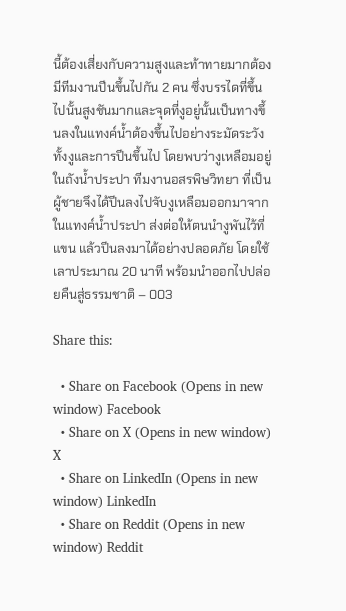นี้ต้องเสี่ยงกับความสูงและท้าทายมากต้องมีทีมงานปีนขึ้นไปกัน 2 คน ซึ่งบรรไดที่ขึ้นไปนั้นสูงชันมากและจุดที่งูอยู่นั้นเป็นทางขึ้นลงในแทงค์น้ำต้องขึ้นไปอย่างระมัดระวังทั้งงูและการปีนขึ้นไป โดยพบว่างูเหลือมอยู่ในถังน้ำประปา ทีมงานอสรพิษวิทยา ที่เป็นผู้ชายจึงได้ปีนลงไปจับงูเหลือมออกมาจากในแทงค์น้ำประปา ส่งต่อให้ตนนำงูพันไว้ที่แขน แล้วปีนลงมาได้อย่างปลอดภัย โดยใช้เลาประมาณ 20 นาที พร้อมนำออกไปปล่อยคืนสู่ธรรมชาติ – 003

Share this:

  • Share on Facebook (Opens in new window) Facebook
  • Share on X (Opens in new window) X
  • Share on LinkedIn (Opens in new window) LinkedIn
  • Share on Reddit (Opens in new window) Reddit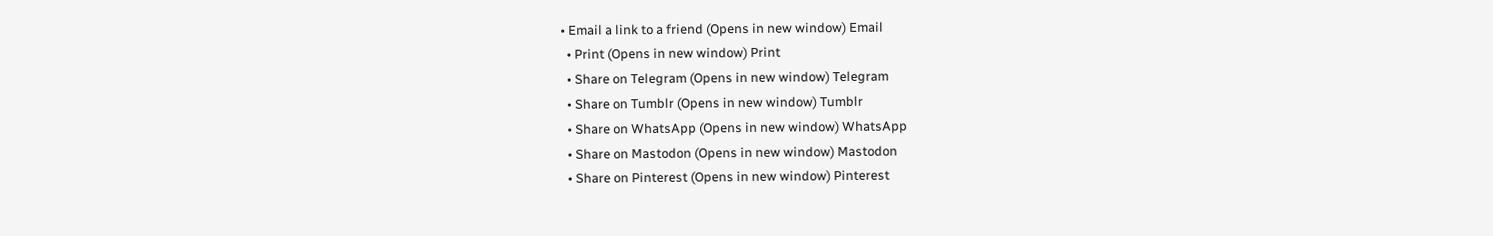• Email a link to a friend (Opens in new window) Email
  • Print (Opens in new window) Print
  • Share on Telegram (Opens in new window) Telegram
  • Share on Tumblr (Opens in new window) Tumblr
  • Share on WhatsApp (Opens in new window) WhatsApp
  • Share on Mastodon (Opens in new window) Mastodon
  • Share on Pinterest (Opens in new window) Pinterest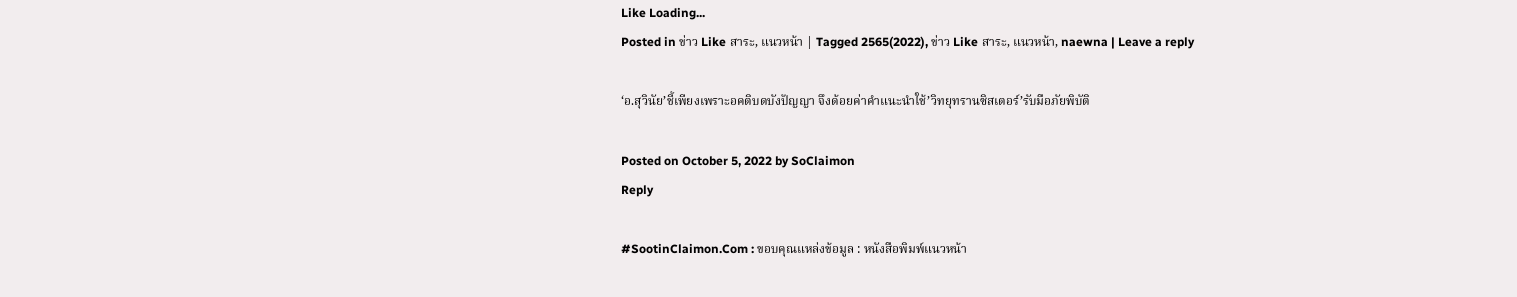Like Loading...
Posted in ข่าว Like สาระ, แนวหน้า | Tagged 2565(2022), ข่าว Like สาระ, แนวหน้า, naewna | Leave a reply

‘อ.สุวินัย’ชี้เพียงเพราะอคติบดบังปัญญา จึงด้อยค่าคำแนะนำใช้’วิทยุทรานซิสเตอร์’รับมือภัยพิบัติ

Posted on October 5, 2022 by SoClaimon
Reply

#SootinClaimon.Com : ขอบคุณแหล่งข้อมูล : หนังสือพิมพ์แนวหน้า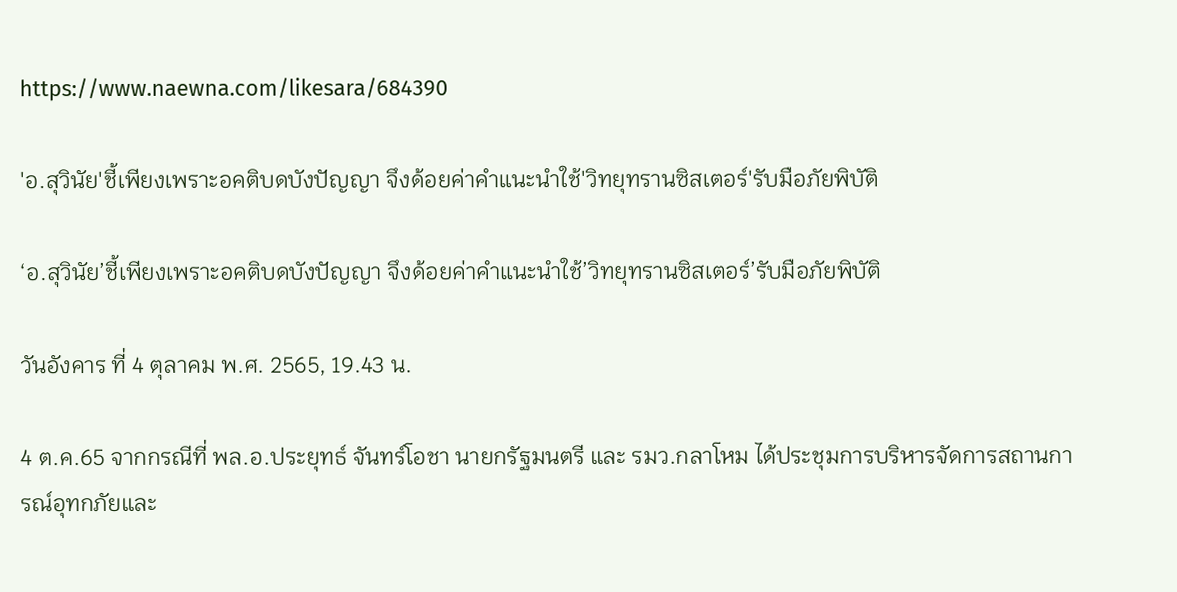https://www.naewna.com/likesara/684390

'อ.สุวินัย'ชี้เพียงเพราะอคติบดบังปัญญา จึงด้อยค่าคำแนะนำใช้'วิทยุทรานซิสเตอร์'รับมือภัยพิบัติ

‘อ.สุวินัย’ชี้เพียงเพราะอคติบดบังปัญญา จึงด้อยค่าคำแนะนำใช้’วิทยุทรานซิสเตอร์’รับมือภัยพิบัติ

วันอังคาร ที่ 4 ตุลาคม พ.ศ. 2565, 19.43 น.

4 ต.ค.65 จากกรณีที่ พล.อ.ประยุทธ์ จันทร์โอชา นายกรัฐมนตรี และ รมว.กลาโหม ได้ประชุมการบริหารจัดการสถานการณ์อุทกภัยและ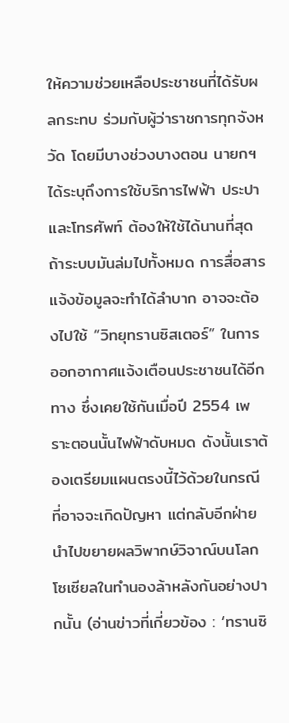ให้ความช่วยเหลือประชาชนที่ได้รับผลกระทบ ร่วมกับผู้ว่าราชการทุกจังหวัด โดยมีบางช่วงบางตอน นายกฯ ได้ระบุถึงการใช้บริการไฟฟ้า ประปา และโทรศัพท์ ต้องให้ใช้ได้นานที่สุด ถ้าระบบมันล่มไปทั้งหมด การสื่อสารแจ้งข้อมูลจะทำได้ลำบาก อาจจะต้องไปใช้ “วิทยุทรานซิสเตอร์” ในการออกอากาศแจ้งเตือนประชาชนได้อีกทาง ซึ่งเคยใช้กันเมื่อปี 2554 เพราะตอนนั้นไฟฟ้าดับหมด ดังนั้นเราต้องเตรียมแผนตรงนี้ไว้ด้วยในกรณีที่อาจจะเกิดปัญหา แต่กลับอีกฝ่ายนำไปขยายผลวิพากษ์วิจาณ์บนโลกโซเซียลในทำนองล้าหลังกันอย่างปากนั้น (อ่านข่าวที่เกี่ยวข้อง : ‘ทรานซิ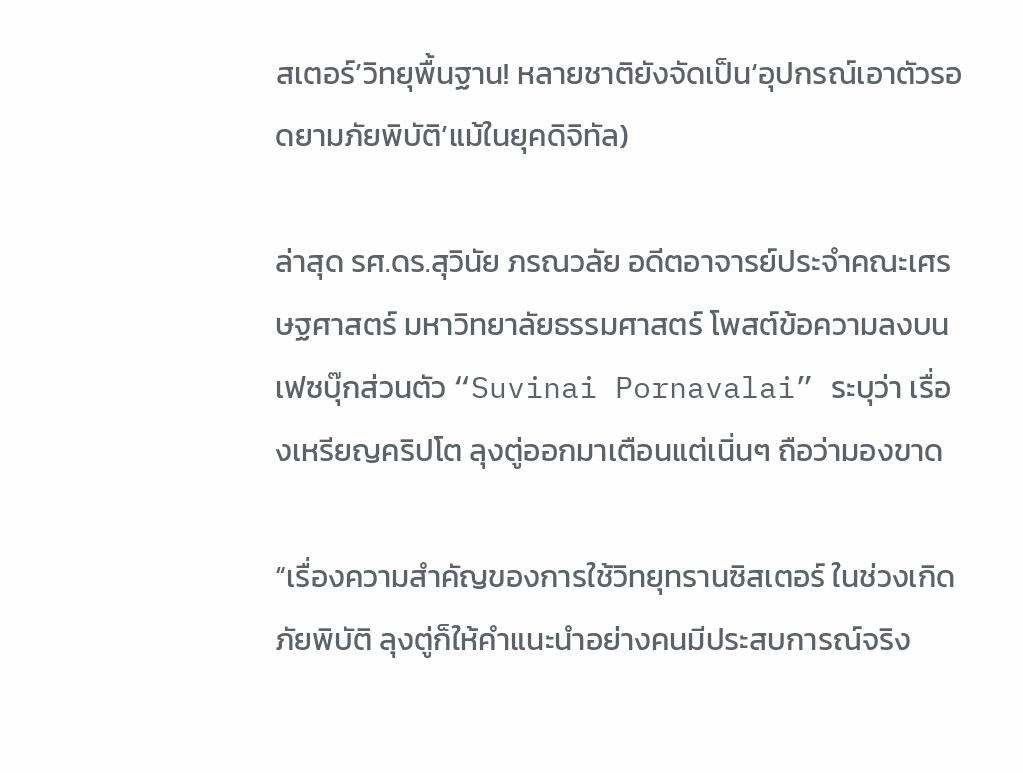สเตอร์’วิทยุพื้นฐาน! หลายชาติยังจัดเป็น‘อุปกรณ์เอาตัวรอดยามภัยพิบัติ’แม้ในยุคดิจิทัล)

ล่าสุด รศ.ดร.สุวินัย ภรณวลัย อดีตอาจารย์ประจำคณะเศรษฐศาสตร์ มหาวิทยาลัยธรรมศาสตร์ โพสต์ข้อความลงบนเฟซบุ๊กส่วนตัว “Suvinai Pornavalai” ระบุว่า เรื่องเหรียญคริปโต ลุงตู่ออกมาเตือนแต่เนิ่นๆ ถือว่ามองขาด

“เรื่องความสำคัญของการใช้วิทยุทรานซิสเตอร์ ในช่วงเกิดภัยพิบัติ ลุงตู่ก็ให้คำแนะนำอย่างคนมีประสบการณ์จริง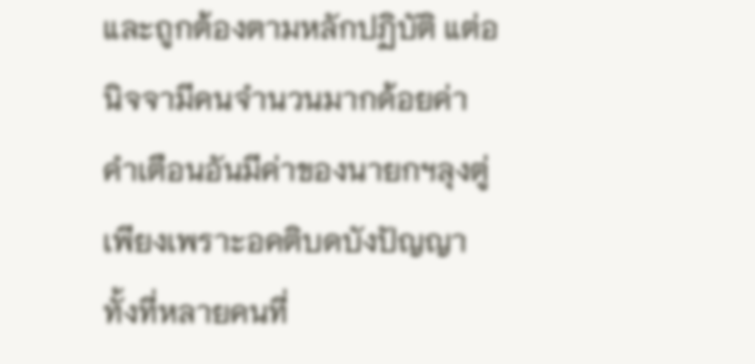และถูกต้องตามหลักปฏิบัติ แต่อนิจจามีคนจำนวนมากด้อยค่าคำเตือนอันมีค่าของนายกฯลุงตู่ เพียงเพราะอคติบดบังปัญญาทั้งที่หลายคนที่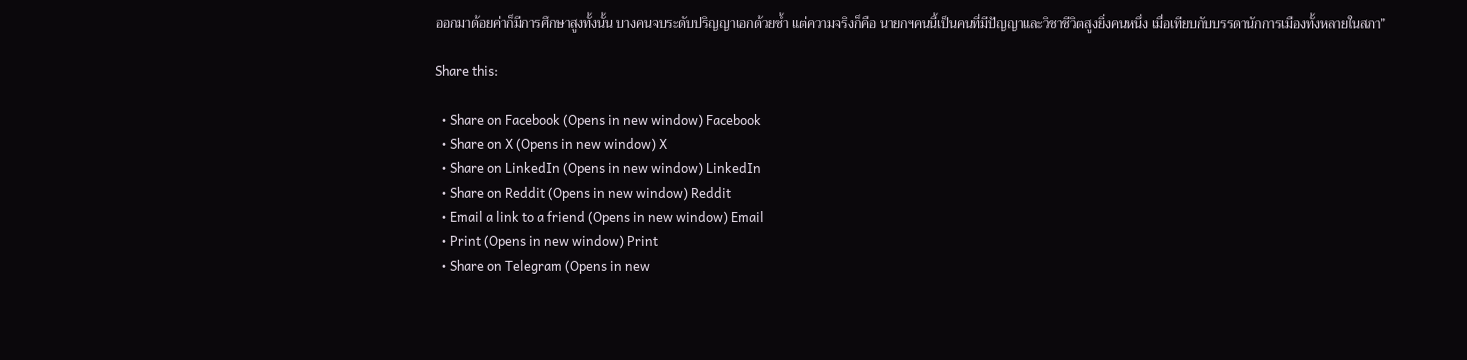ออกมาด้อยค่าก็มีการศึกษาสูงทั้งนั้น บางคนจบระดับปริญญาเอกด้วยซ้ำ แต่ความจริงก็คือ นายกฯคนนี้เป็นคนที่มีปัญญาและวิชาชีวิตสูงยิ่งคนหนึ่ง เมื่อเทียบกับบรรดานักการเมืองทั้งหลายในสภา”

Share this:

  • Share on Facebook (Opens in new window) Facebook
  • Share on X (Opens in new window) X
  • Share on LinkedIn (Opens in new window) LinkedIn
  • Share on Reddit (Opens in new window) Reddit
  • Email a link to a friend (Opens in new window) Email
  • Print (Opens in new window) Print
  • Share on Telegram (Opens in new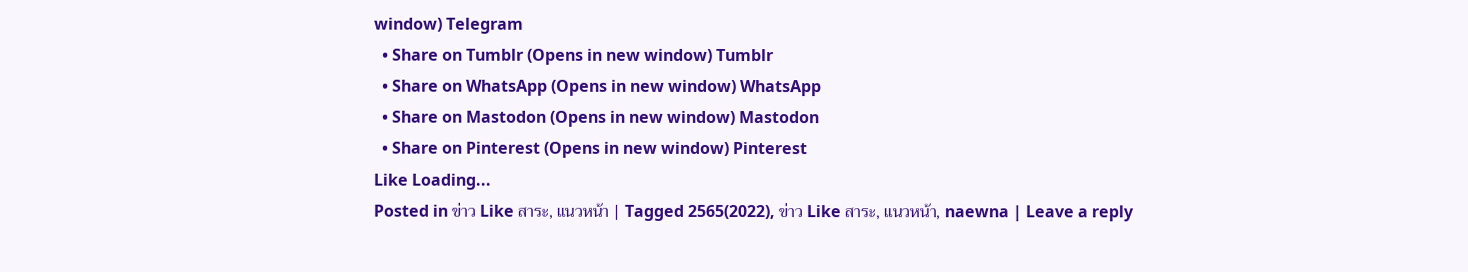window) Telegram
  • Share on Tumblr (Opens in new window) Tumblr
  • Share on WhatsApp (Opens in new window) WhatsApp
  • Share on Mastodon (Opens in new window) Mastodon
  • Share on Pinterest (Opens in new window) Pinterest
Like Loading...
Posted in ข่าว Like สาระ, แนวหน้า | Tagged 2565(2022), ข่าว Like สาระ, แนวหน้า, naewna | Leave a reply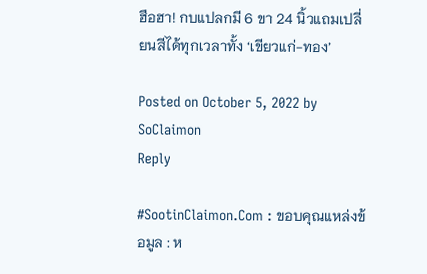ฮือฮา! กบแปลกมี 6 ขา 24 นิ้วแถมเปลี่ยนสีได้ทุกเวลาทั้ง ‘เขียวแก่-ทอง’

Posted on October 5, 2022 by SoClaimon
Reply

#SootinClaimon.Com : ขอบคุณแหล่งข้อมูล : ห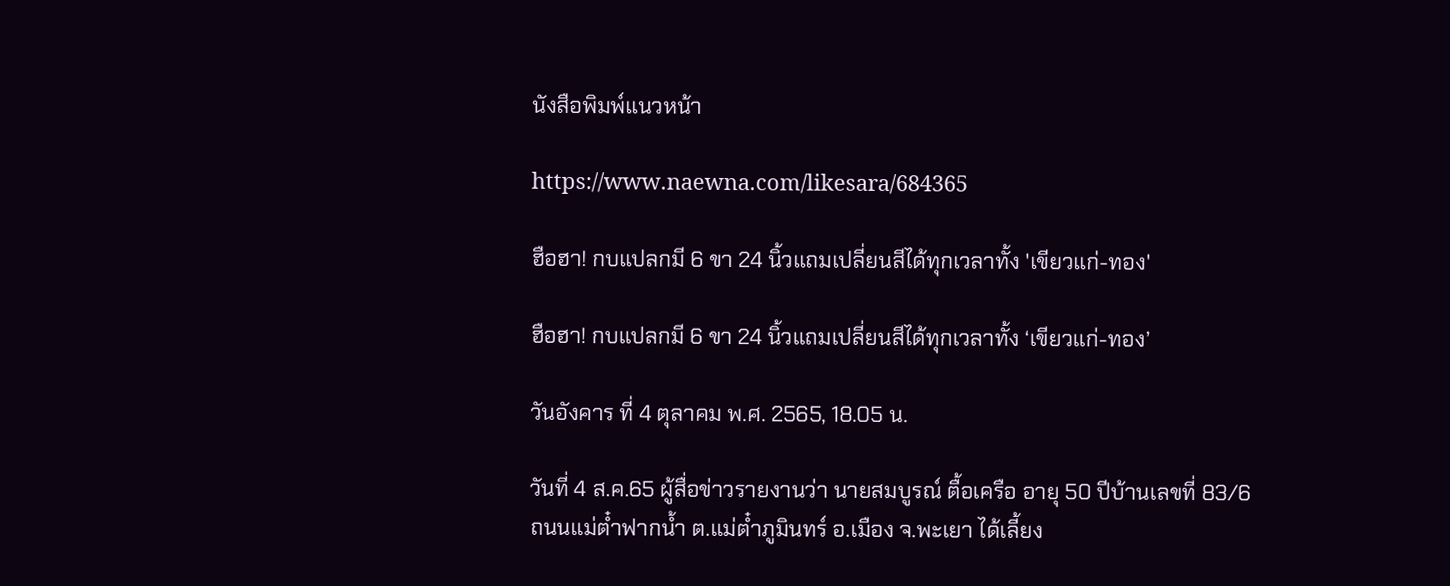นังสือพิมพ์แนวหน้า

https://www.naewna.com/likesara/684365

ฮือฮา! กบแปลกมี 6 ขา 24 นิ้วแถมเปลี่ยนสีได้ทุกเวลาทั้ง 'เขียวแก่-ทอง'

ฮือฮา! กบแปลกมี 6 ขา 24 นิ้วแถมเปลี่ยนสีได้ทุกเวลาทั้ง ‘เขียวแก่-ทอง’

วันอังคาร ที่ 4 ตุลาคม พ.ศ. 2565, 18.05 น.

วันที่ 4 ส.ค.65 ผู้สื่อข่าวรายงานว่า นายสมบูรณ์ ตื้อเครือ อายุ 50 ปีบ้านเลขที่ 83/6 ถนนแม่ต๋ำฟากน้ำ ต.แม่ต๋ำภูมินทร์ อ.เมือง จ.พะเยา ได้เลี้ยง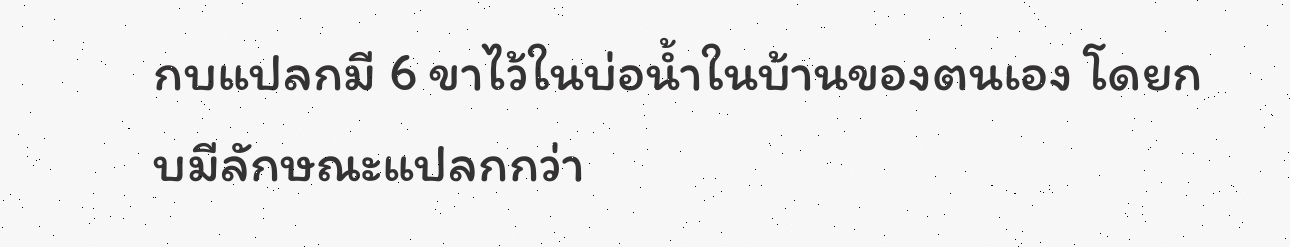กบแปลกมี 6 ขาไว้ในบ่อน้ำในบ้านของตนเอง โดยกบมีลักษณะแปลกกว่า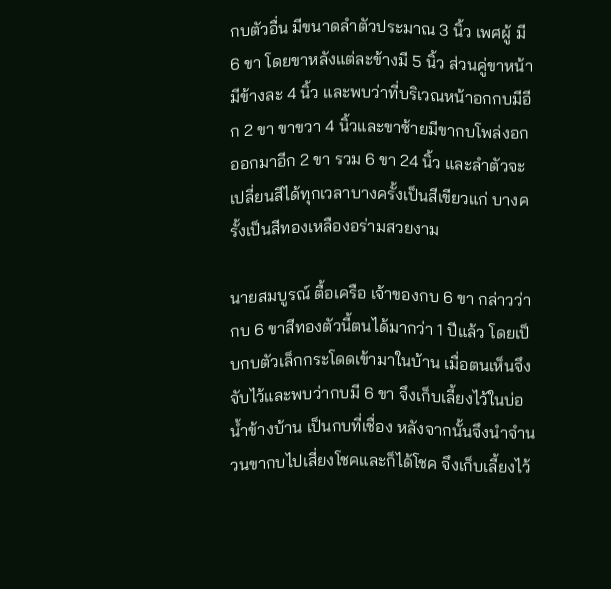กบตัวอื่น มีขนาดลำตัวประมาณ 3 นิ้ว เพศผู้ มี 6 ขา โดยขาหลังแต่ละข้างมี 5 นิ้ว ส่วนคู่ขาหน้า มีข้างละ 4 นิ้ว และพบว่าที่บริเวณหน้าอกกบมีอีก 2 ขา ขาขวา 4 นิ้วและขาซ้ายมีขากบโพล่งอกออกมาอีก 2 ขา รวม 6 ขา 24 นิ้ว และลำตัวจะเปลี่ยนสีได้ทุกเวลาบางครั้งเป็นสีเขียวแก่ บางครั้งเป็นสีทองเหลืองอร่ามสวยงาม

นายสมบูรณ์ ตื้อเครือ เจ้าของกบ 6 ขา กล่าวว่า กบ 6 ขาสีทองตัวนี้ตนได้มากว่า 1 ปีแล้ว โดยเป็บกบตัวเล็กกระโดดเข้ามาในบ้าน เมื่อตนเห็นจึงจับไว้และพบว่ากบมี 6 ขา จึงเก็บเลี้ยงไว้ในบ่อน้ำข้างบ้าน เป็นกบที่เชื่อง หลังจากนั้นจึงนำจำนวนขากบไปเสี่ยงโชคและก็ได้โชค จึงเก็บเลี้ยงไว้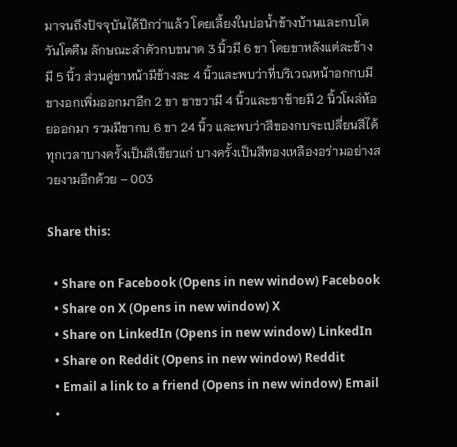มาจนถึงปัจจุบันได้ปีกว่าแล้ว โดยเลี้ยงในบ่อน้ำข้างบ้านและกบโตวันโตคืน ลักษณะลำตัวกบขนาด 3 นิ้วมี 6 ขา โดยขาหลังแต่ละข้างมี 5 นิ้ว ส่วนคู่ขาหน้ามีข้างละ 4 นิ้วและพบว่าที่บริเวณหน้าอกกบมีขางอกเพิ่มออกมาอีก 2 ขา ขาขวามี 4 นิ้วและขาซ้ายมี 2 นิ้วโผล่ห้อยออกมา รวมมีขากบ 6 ขา 24 นิ้ว และพบว่าสีของกบจะเปลี่ยนสีได้ทุกเวลาบางครั้งเป็นสีเขียวแก่ บางครั้งเป็นสีทองเหลืองอร่ามอย่างสวยงามอีกด้วย – 003

Share this:

  • Share on Facebook (Opens in new window) Facebook
  • Share on X (Opens in new window) X
  • Share on LinkedIn (Opens in new window) LinkedIn
  • Share on Reddit (Opens in new window) Reddit
  • Email a link to a friend (Opens in new window) Email
  •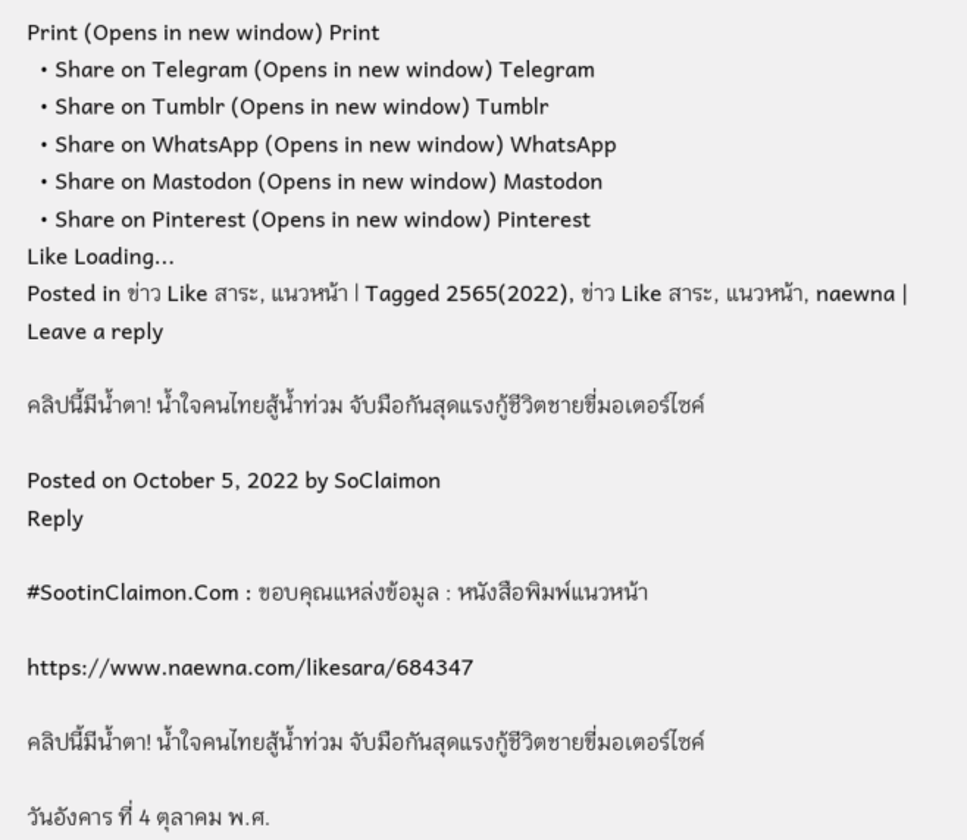Print (Opens in new window) Print
  • Share on Telegram (Opens in new window) Telegram
  • Share on Tumblr (Opens in new window) Tumblr
  • Share on WhatsApp (Opens in new window) WhatsApp
  • Share on Mastodon (Opens in new window) Mastodon
  • Share on Pinterest (Opens in new window) Pinterest
Like Loading...
Posted in ข่าว Like สาระ, แนวหน้า | Tagged 2565(2022), ข่าว Like สาระ, แนวหน้า, naewna | Leave a reply

คลิปนี้มีน้ำตา! น้ำใจคนไทยสู้น้ำท่วม จับมือกันสุดแรงกู้ชีวิตชายขี่มอเตอร์ไซค์

Posted on October 5, 2022 by SoClaimon
Reply

#SootinClaimon.Com : ขอบคุณแหล่งข้อมูล : หนังสือพิมพ์แนวหน้า

https://www.naewna.com/likesara/684347

คลิปนี้มีน้ำตา! น้ำใจคนไทยสู้น้ำท่วม จับมือกันสุดแรงกู้ชีวิตชายขี่มอเตอร์ไซค์

วันอังคาร ที่ 4 ตุลาคม พ.ศ.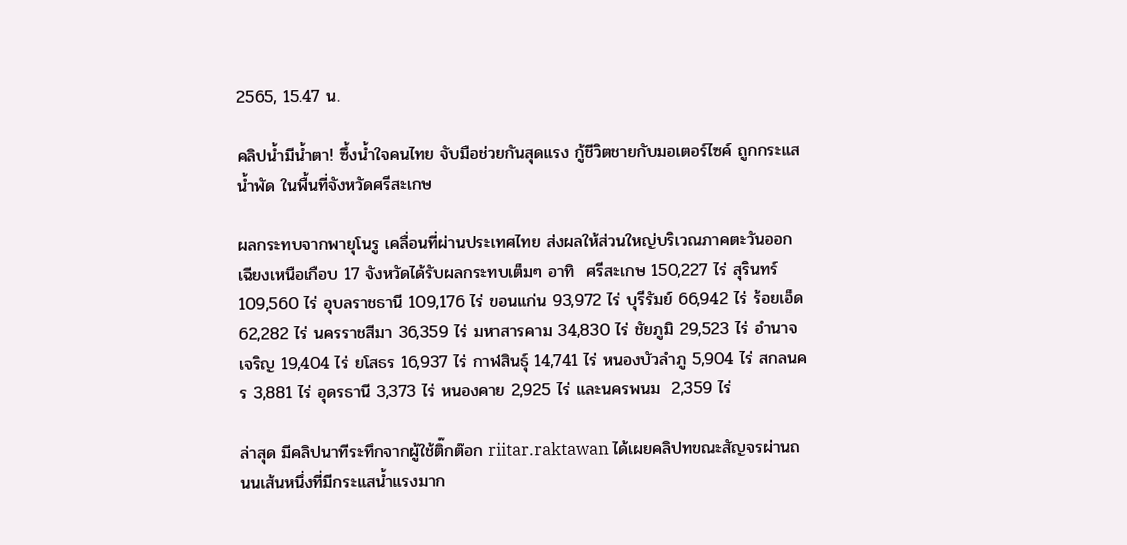2565, 15.47 น.

คลิปน้ำมีน้ำตา! ซึ้งน้ำใจคนไทย จับมือช่วยกันสุดแรง กู้ชีวิตชายกับมอเตอร์ไซค์ ถูกกระแสน้ำพัด ในพื้นที่จังหวัดศรีสะเกษ

ผลกระทบจากพายุโนรู เคลื่อนที่ผ่านประเทศไทย ส่งผลให้ส่วนใหญ่บริเวณภาคตะวันออกเฉียงเหนือเกือบ 17 จังหวัดได้รับผลกระทบเต็มๆ อาทิ  ศรีสะเกษ 150,227 ไร่ สุรินทร์ 109,560 ไร่ อุบลราชธานี 109,176 ไร่ ขอนแก่น 93,972 ไร่ บุรีรัมย์ 66,942 ไร่ ร้อยเอ็ด 62,282 ไร่ นครราชสีมา 36,359 ไร่ มหาสารคาม 34,830 ไร่ ชัยภูมิ 29,523 ไร่ อำนาจเจริญ 19,404 ไร่ ยโสธร 16,937 ไร่ กาฬสินธุ์ 14,741 ไร่ หนองบัวลำภู 5,904 ไร่ สกลนคร 3,881 ไร่ อุดรธานี 3,373 ไร่ หนองคาย 2,925 ไร่ และนครพนม  2,359 ไร่

ล่าสุด มีคลิปนาทีระทึกจากผู้ใช้ติ๊กต๊อก riitar.raktawan ได้เผยคลิปทขณะสัญจรผ่านถนนเส้นหนึ่งที่มีกระแสน้ำแรงมาก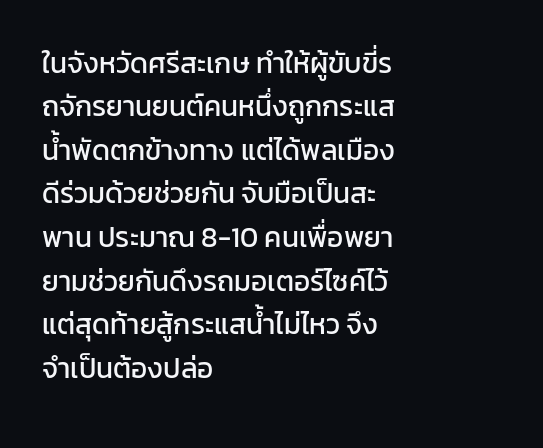ในจังหวัดศรีสะเกษ ทำให้ผู้ขับขี่รถจักรยานยนต์คนหนึ่งถูกกระแสน้ำพัดตกข้างทาง แต่ได้พลเมืองดีร่วมด้วยช่วยกัน จับมือเป็นสะพาน ประมาณ 8-10 คนเพื่อพยายามช่วยกันดึงรถมอเตอร์ไซค์ไว้ แต่สุดท้ายสู้กระแสน้ำไม่ไหว จึงจำเป็นต้องปล่อ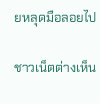ยหลุดมือลอยไป

ชาวเน็ตต่างเห็น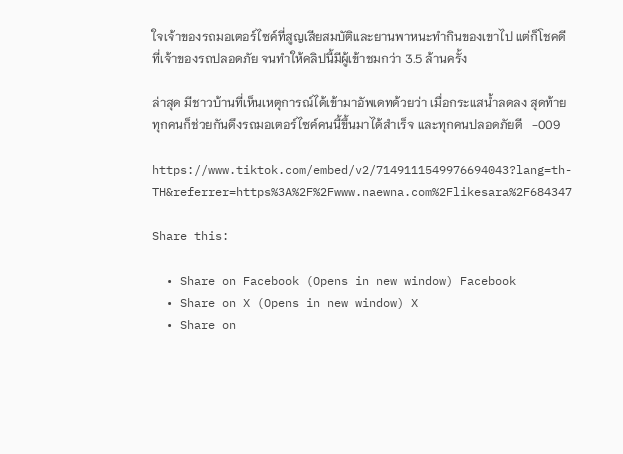ใจเจ้าของรถมอเตอร์ไซค์ที่สูญเสียสมบัติและยานพาหนะทำกินของเขาไป แต่ก็โชคดีที่เจ้าของรถปลอดภัย จนทำให้คลิปนี้มีผู้เข้าชมกว่า 3.5 ล้านครั้ง

ล่าสุด มีชาวบ้านที่เห็นเหตุการณ์ได้เข้ามาอัพเดทด้วยว่า เมื่อกระแสน้ำลดลง สุดท้ายทุกคนก็ช่วยกันดึงรถมอเตอร์ไซค์คนนี้ขึ้นมาได้สำเร็จ และทุกคนปลอดภัยดี   -009

https://www.tiktok.com/embed/v2/7149111549976694043?lang=th-TH&referrer=https%3A%2F%2Fwww.naewna.com%2Flikesara%2F684347

Share this:

  • Share on Facebook (Opens in new window) Facebook
  • Share on X (Opens in new window) X
  • Share on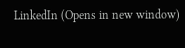LinkedIn (Opens in new window)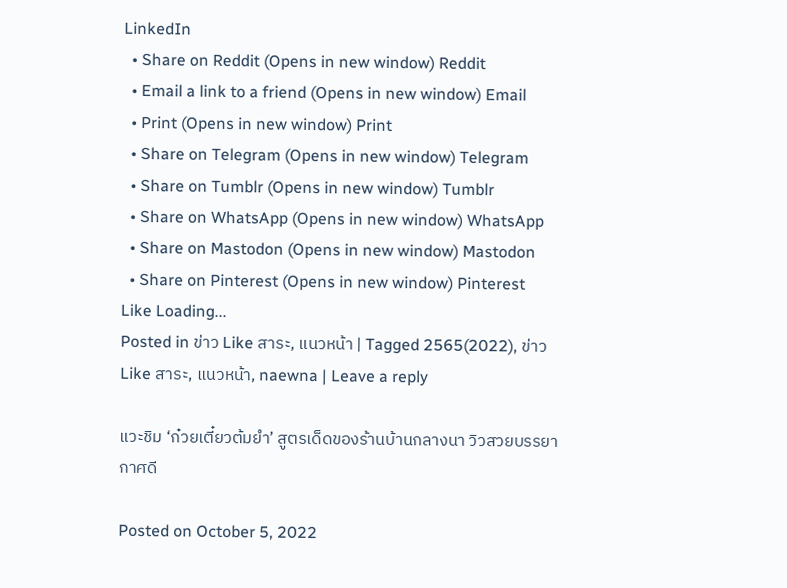LinkedIn
  • Share on Reddit (Opens in new window) Reddit
  • Email a link to a friend (Opens in new window) Email
  • Print (Opens in new window) Print
  • Share on Telegram (Opens in new window) Telegram
  • Share on Tumblr (Opens in new window) Tumblr
  • Share on WhatsApp (Opens in new window) WhatsApp
  • Share on Mastodon (Opens in new window) Mastodon
  • Share on Pinterest (Opens in new window) Pinterest
Like Loading...
Posted in ข่าว Like สาระ, แนวหน้า | Tagged 2565(2022), ข่าว Like สาระ, แนวหน้า, naewna | Leave a reply

แวะชิม ‘ก๋วยเตี๋ยวต้มยำ’ สูตรเด็ดของร้านบ้านกลางนา วิวสวยบรรยากาศดี

Posted on October 5, 2022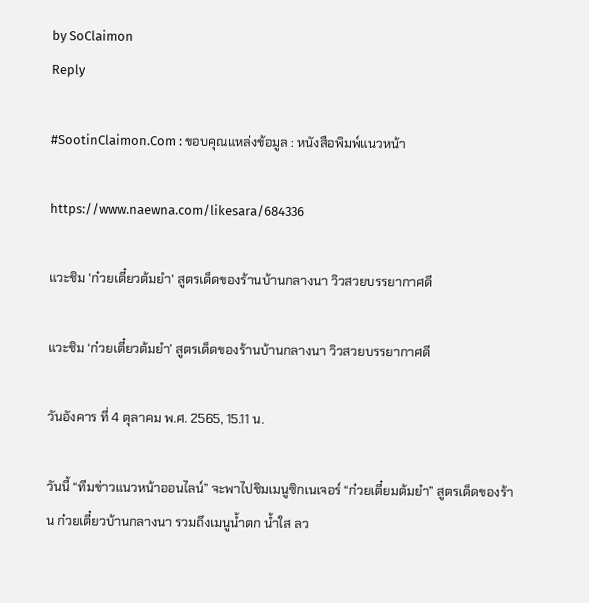by SoClaimon
Reply

#SootinClaimon.Com : ขอบคุณแหล่งข้อมูล : หนังสือพิมพ์แนวหน้า

https://www.naewna.com/likesara/684336

แวะชิม 'ก๋วยเตี๋ยวต้มยำ' สูตรเด็ดของร้านบ้านกลางนา วิวสวยบรรยากาศดี

แวะชิม ‘ก๋วยเตี๋ยวต้มยำ’ สูตรเด็ดของร้านบ้านกลางนา วิวสวยบรรยากาศดี

วันอังคาร ที่ 4 ตุลาคม พ.ศ. 2565, 15.11 น.

วันนี้ “ทีมข่าวแนวหน้าออนไลน์” จะพาไปชิมเมนูซิกเนเจอร์ “ก๋วยเตี๋ยมต้มยำ” สูตรเด็ดของร้าน ก๋วยเตี๋ยวบ้านกลางนา รวมถึงเมนูน้ำตก น้ำใส ลว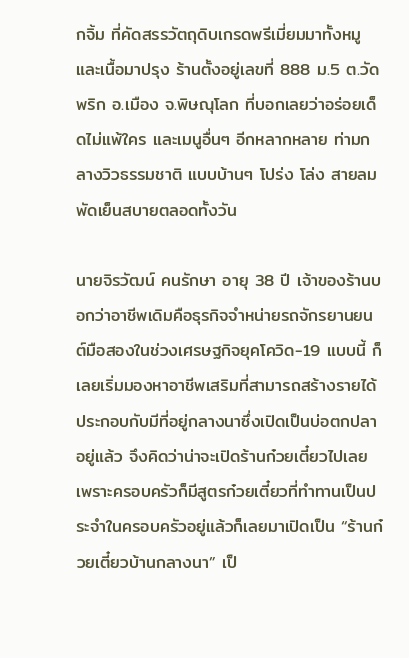กจิ้ม ที่คัดสรรวัตถุดิบเกรดพรีเมี่ยมมาทั้งหมูและเนื้อมาปรุง ร้านตั้งอยู่เลขที่ 888 ม.5 ต.วัดพริก อ.เมือง จ.พิษณุโลก ที่บอกเลยว่าอร่อยเด็ดไม่แพ้ใคร และเมนูอื่นๆ อีกหลากหลาย ท่ามกลางวิวธรรมชาติ แบบบ้านๆ โปร่ง โล่ง สายลมพัดเย็นสบายตลอดทั้งวัน

นายจิรวัฒน์ คนรักษา อายุ 38 ปี เจ้าของร้านบอกว่าอาชีพเดิมคือธุรกิจจำหน่ายรถจักรยานยนต์มือสองในช่วงเศรษฐกิจยุคโควิด-19 แบบนี้ ก็เลยเริ่มมองหาอาชีพเสริมที่สามารถสร้างรายได้ประกอบกับมีที่อยู่กลางนาซึ่งเปิดเป็นบ่อตกปลาอยู่แล้ว จึงคิดว่าน่าจะเปิดร้านก๋วยเตี๋ยวไปเลย เพราะครอบครัวก็มีสูตรก๋วยเตี๋ยวที่ทำทานเป็นประจำในครอบครัวอยู่แล้วก็เลยมาเปิดเป็น “ร้านก๋วยเตี๋ยวบ้านกลางนา” เป็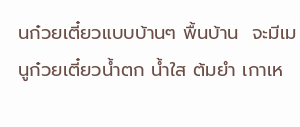นก๋วยเตี๋ยวแบบบ้านๆ พื้นบ้าน  จะมีเมนูก๋วยเตี๋ยวน้ำตก น้ำใส ต้มยำ เกาเห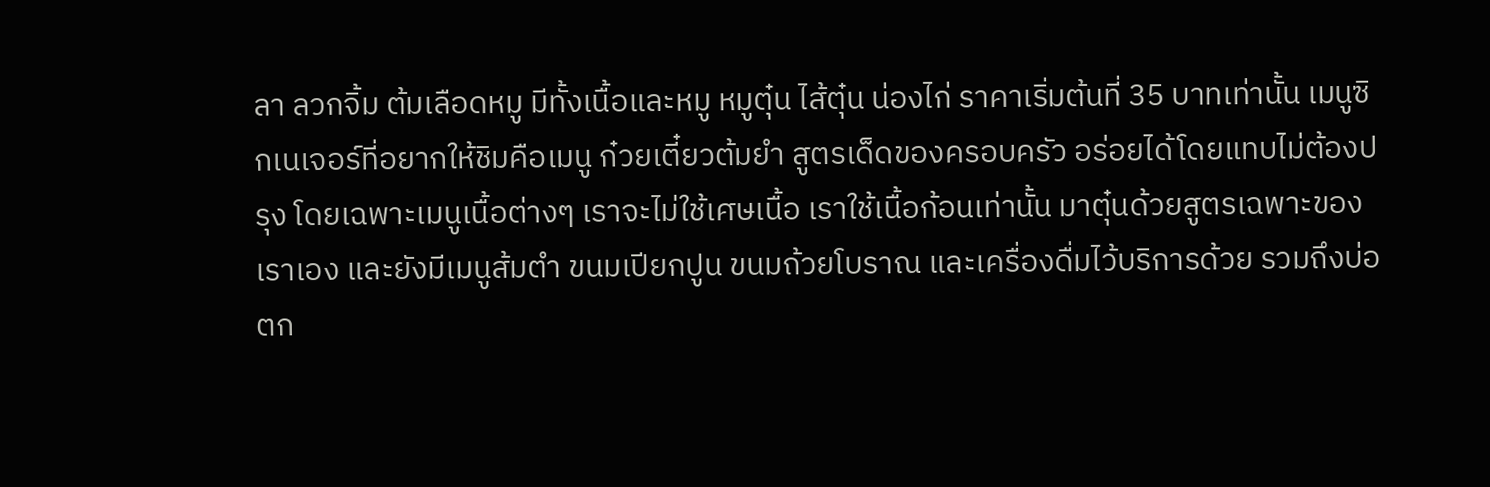ลา ลวกจิ้ม ต้มเลือดหมู มีทั้งเนื้อและหมู หมูตุ๋น ไส้ตุ๋น น่องไก่ ราคาเริ่มต้นที่ 35 บาทเท่านั้น เมนูซิกเนเจอร์ที่อยากให้ชิมคือเมนู ก๋วยเตี๋ยวต้มยำ สูตรเด็ดของครอบครัว อร่อยได้โดยแทบไม่ต้องปรุง โดยเฉพาะเมนูเนื้อต่างๆ เราจะไม่ใช้เศษเนื้อ เราใช้เนื้อก้อนเท่านั้น มาตุ๋นด้วยสูตรเฉพาะของเราเอง และยังมีเมนูส้มตำ ขนมเปียกปูน ขนมถ้วยโบราณ และเครื่องดื่มไว้บริการด้วย รวมถึงบ่อตก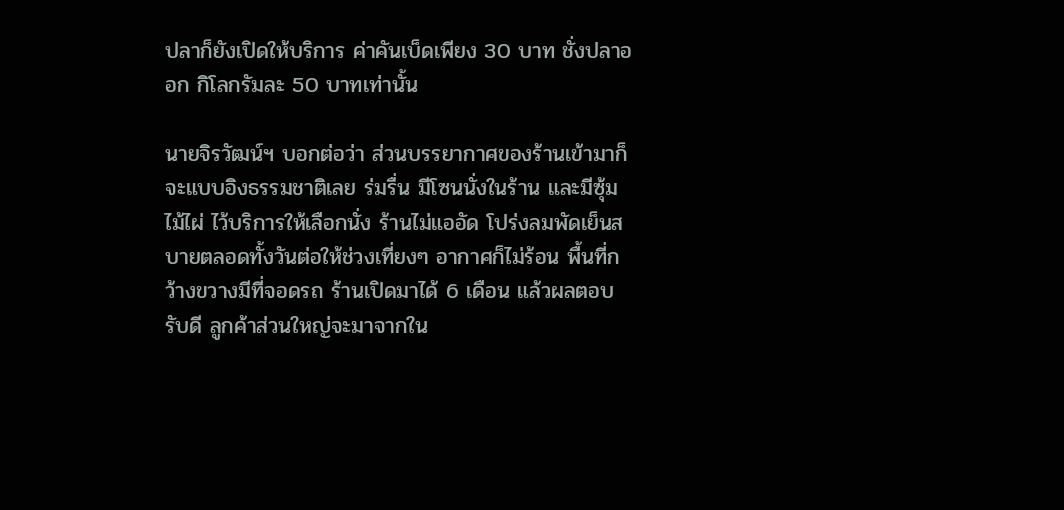ปลาก็ยังเปิดให้บริการ ค่าคันเบ็ดเพียง 30 บาท ชั่งปลาออก กิโลกรัมละ 50 บาทเท่านั้น

นายจิรวัฒน์ฯ บอกต่อว่า ส่วนบรรยากาศของร้านเข้ามาก็จะแบบอิงธรรมชาติเลย ร่มรื่น มีโซนนั่งในร้าน และมีซุ้มไม้ไผ่ ไว้บริการให้เลือกนั่ง ร้านไม่แออัด โปร่งลมพัดเย็นสบายตลอดทั้งวันต่อให้ช่วงเที่ยงๆ อากาศก็ไม่ร้อน พื้นที่กว้างขวางมีที่จอดรถ ร้านเปิดมาได้ 6 เดือน แล้วผลตอบรับดี ลูกค้าส่วนใหญ่จะมาจากใน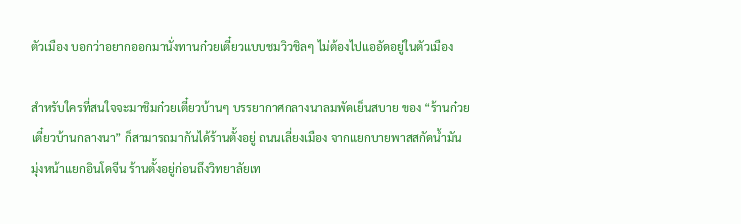ตัวเมือง บอกว่าอยากออกมานั่งทานก๋วยเตี๋ยวแบบชมวิวชิลๆ ไม่ต้องไปแออัดอยู่ในตัวเมือง

สำหรับใครที่สนใจจะมาชิมก๋วยเตี๋ยวบ้านๆ บรรยากาศกลางนาลมพัดเย็นสบาย ของ “ร้านก๋วยเตี๋ยวบ้านกลางนา” ก็สามารถมากันได้ร้านตั้งอยู่ ถนนเลี่ยงเมือง จากแยกบายพาสสกัดน้ำมัน มุ่งหน้าแยกอินโดจีน ร้านตั้งอยู่ก่อนถึงวิทยาลัยเท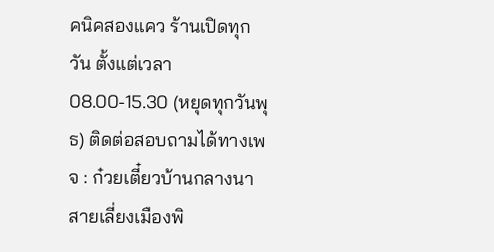คนิคสองแคว ร้านเปิดทุกวัน ตั้งแต่เวลา 08.00-15.30 (หยุดทุกวันพุธ) ติดต่อสอบถามได้ทางเพจ : ก๋วยเตี๋ยวบ้านกลางนา สายเลี่ยงเมืองพิ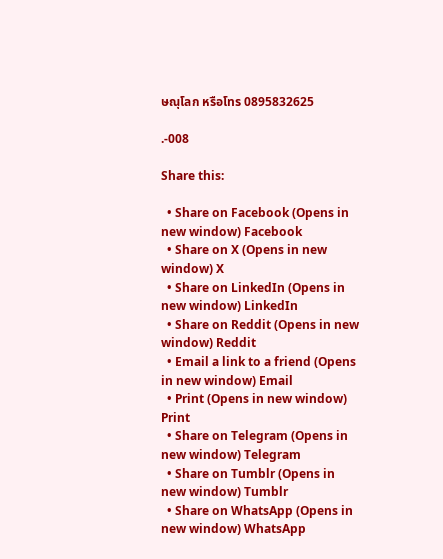ษณุโลก หรือโทร 0895832625

.-008

Share this:

  • Share on Facebook (Opens in new window) Facebook
  • Share on X (Opens in new window) X
  • Share on LinkedIn (Opens in new window) LinkedIn
  • Share on Reddit (Opens in new window) Reddit
  • Email a link to a friend (Opens in new window) Email
  • Print (Opens in new window) Print
  • Share on Telegram (Opens in new window) Telegram
  • Share on Tumblr (Opens in new window) Tumblr
  • Share on WhatsApp (Opens in new window) WhatsApp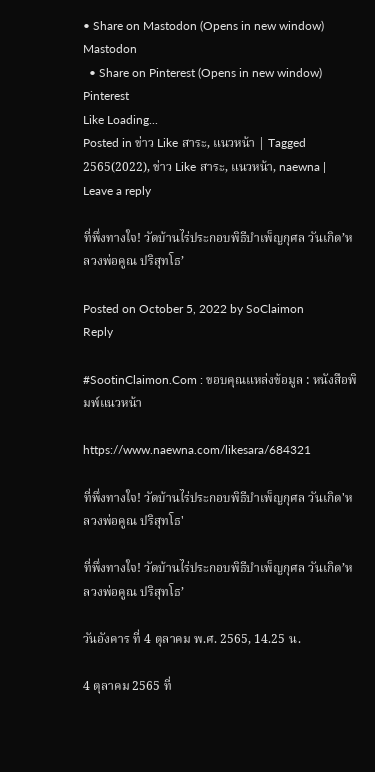• Share on Mastodon (Opens in new window) Mastodon
  • Share on Pinterest (Opens in new window) Pinterest
Like Loading...
Posted in ข่าว Like สาระ, แนวหน้า | Tagged 2565(2022), ข่าว Like สาระ, แนวหน้า, naewna | Leave a reply

ที่พึ่งทางใจ! วัดบ้านไร่ประกอบพิธีบำเพ็ญกุศล วันเกิด’หลวงพ่อคูณ ปริสุทโธ’

Posted on October 5, 2022 by SoClaimon
Reply

#SootinClaimon.Com : ขอบคุณแหล่งข้อมูล : หนังสือพิมพ์แนวหน้า

https://www.naewna.com/likesara/684321

ที่พึ่งทางใจ! วัดบ้านไร่ประกอบพิธีบำเพ็ญกุศล วันเกิด'หลวงพ่อคูณ ปริสุทโธ'

ที่พึ่งทางใจ! วัดบ้านไร่ประกอบพิธีบำเพ็ญกุศล วันเกิด’หลวงพ่อคูณ ปริสุทโธ’

วันอังคาร ที่ 4 ตุลาคม พ.ศ. 2565, 14.25 น.

4 ตุลาคม 2565 ที่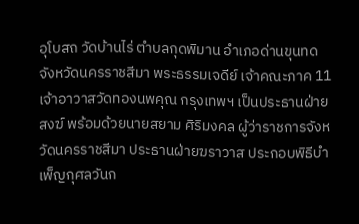อุโบสถ วัดบ้านไร่ ตำบลกุดพิมาน อำเภอด่านขุนทด จังหวัดนครราชสีมา พระธรรมเจดีย์ เจ้าคณะภาค 11 เจ้าอาวาสวัดทองนพคุณ กรุงเทพฯ เป็นประธานฝ่ายสงฆ์ พร้อมด้วยนายสยาม ศิริมงคล ผู้ว่าราชการจังหวัดนครราชสีมา ประธานฝ่ายฆราวาส ประกอบพิธีบำเพ็ญกุศลวันก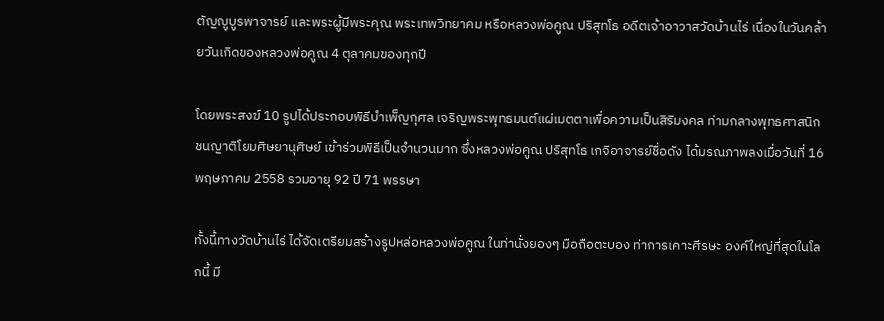ตัญญูบูรพาจารย์ และพระผู้มีพระคุณ พระเทพวิทยาคม หรือหลวงพ่อคูณ ปริสุทโธ อดีตเจ้าอาวาสวัดบ้านไร่ เนื่องในวันคล้ายวันเกิดของหลวงพ่อคูณ 4 ตุลาคมของทุกปี

โดยพระสงฆ์ 10 รูปได้ประกอบพิธีบำเพ็ญกุศล เจริญพระพุทธมนต์แผ่เมตตาเพื่อความเป็นสิริมงคล ท่ามกลางพุทธศาสนิกชนญาติโยมศิษยานุศิษย์ เข้าร่วมพิธีเป็นจำนวนมาก ซึ่งหลวงพ่อคูณ ปริสุทโธ เกจิอาจารย์ชื่อดัง ได้มรณภาพลงเมื่อวันที่ 16 พฤษภาคม 2558 รวมอายุ 92 ปี 71 พรรษา

ทั้งนี้ทางวัดบ้านไร่ ได้จัดเตรียมสร้างรูปหล่อหลวงพ่อคูณ ในท่านั่งยองๆ มือถือตะบอง ท่าการเคาะศีรษะ องค์ใหญ่ที่สุดในโลกนี้ มี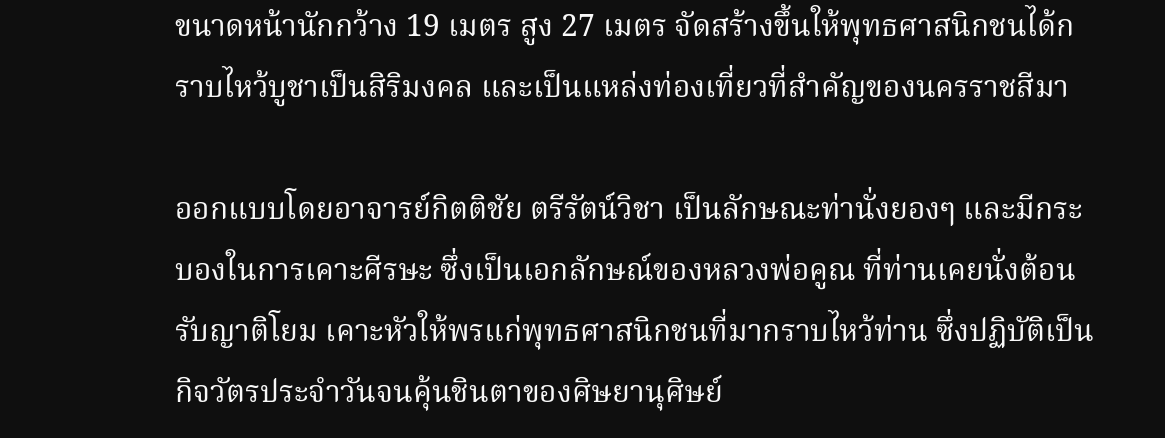ขนาดหน้านักกว้าง 19 เมตร สูง 27 เมตร จัดสร้างขึ้นให้พุทธศาสนิกชนได้กราบไหว้บูชาเป็นสิริมงคล และเป็นแหล่งท่องเที่ยวที่สำคัญของนครราชสีมา

ออกแบบโดยอาจารย์กิตติชัย ตรีรัตน์วิชา เป็นลักษณะท่านั่งยองๆ และมีกระบองในการเคาะศีรษะ ซึ่งเป็นเอกลักษณ์ของหลวงพ่อคูณ ที่ท่านเคยนั่งต้อนรับญาติโยม เคาะหัวให้พรแก่พุทธศาสนิกชนที่มากราบไหว้ท่าน ซึ่งปฏิบัติเป็นกิจวัตรประจำวันจนคุ้นชินตาของศิษยานุศิษย์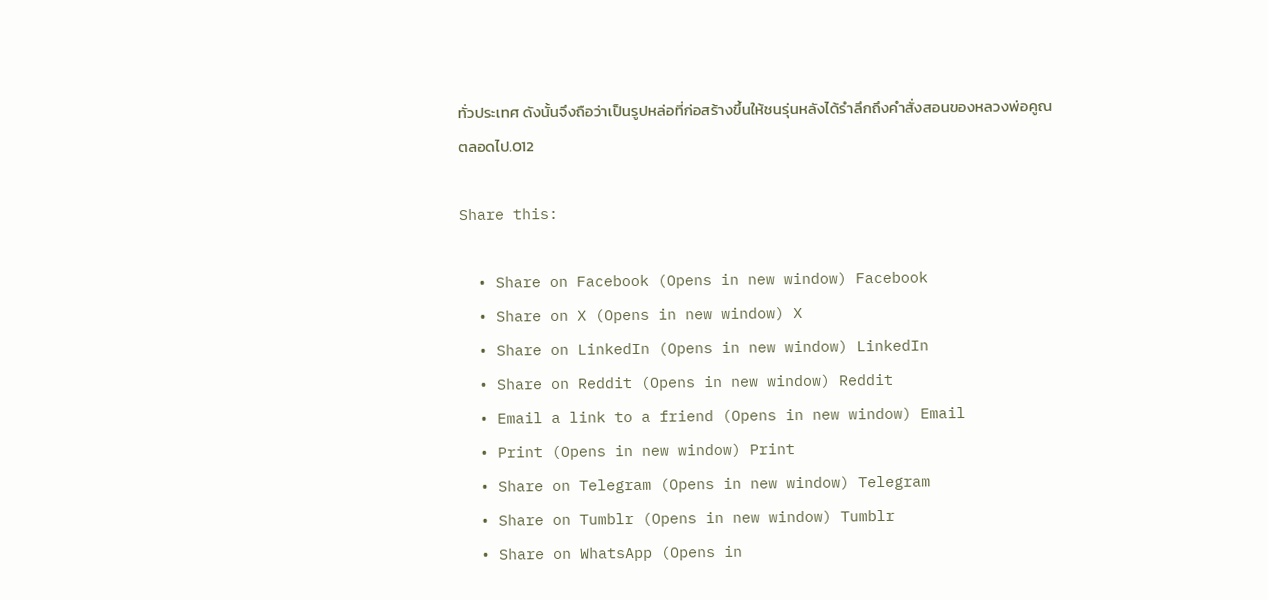ทั่วประเทศ ดังนั้นจึงถือว่าเป็นรูปหล่อที่ก่อสร้างขึ้นให้ชนรุ่นหลังได้รำลึกถึงคำสั่งสอนของหลวงพ่อคูณตลอดไป.012

Share this:

  • Share on Facebook (Opens in new window) Facebook
  • Share on X (Opens in new window) X
  • Share on LinkedIn (Opens in new window) LinkedIn
  • Share on Reddit (Opens in new window) Reddit
  • Email a link to a friend (Opens in new window) Email
  • Print (Opens in new window) Print
  • Share on Telegram (Opens in new window) Telegram
  • Share on Tumblr (Opens in new window) Tumblr
  • Share on WhatsApp (Opens in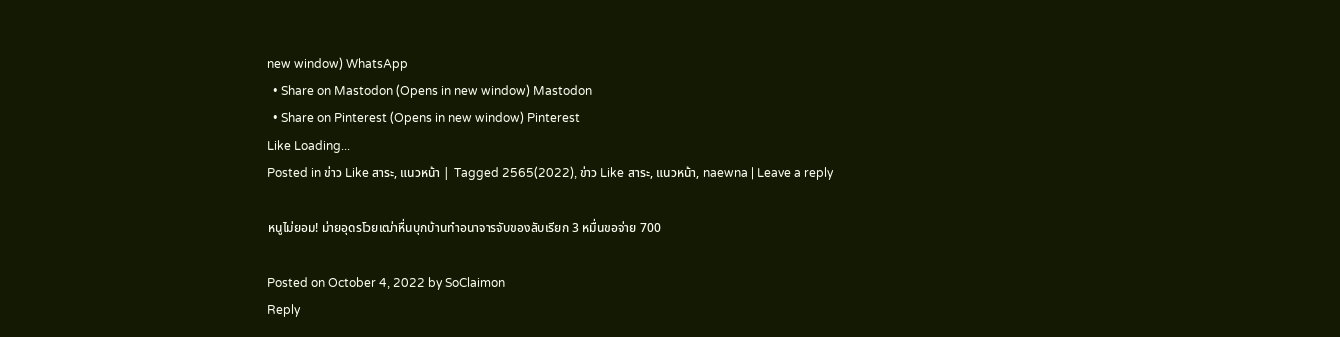new window) WhatsApp
  • Share on Mastodon (Opens in new window) Mastodon
  • Share on Pinterest (Opens in new window) Pinterest
Like Loading...
Posted in ข่าว Like สาระ, แนวหน้า | Tagged 2565(2022), ข่าว Like สาระ, แนวหน้า, naewna | Leave a reply

หนูไม่ยอม! ม่ายอุดรโวยเฒ่าหื่นบุกบ้านทำอนาจารจับของลับเรียก 3 หมื่นขอจ่าย 700

Posted on October 4, 2022 by SoClaimon
Reply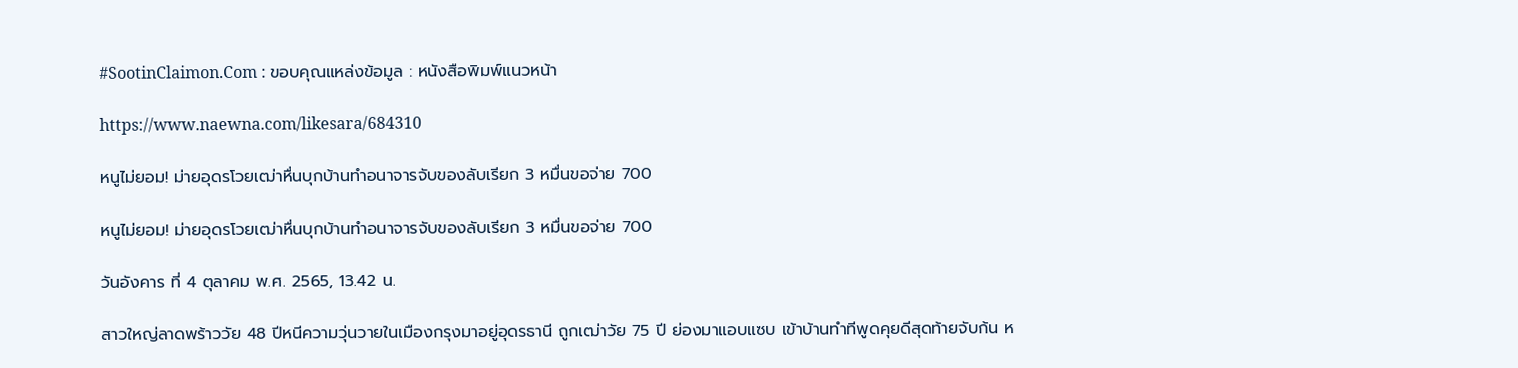#SootinClaimon.Com : ขอบคุณแหล่งข้อมูล : หนังสือพิมพ์แนวหน้า

https://www.naewna.com/likesara/684310

หนูไม่ยอม! ม่ายอุดรโวยเฒ่าหื่นบุกบ้านทำอนาจารจับของลับเรียก 3 หมื่นขอจ่าย 700

หนูไม่ยอม! ม่ายอุดรโวยเฒ่าหื่นบุกบ้านทำอนาจารจับของลับเรียก 3 หมื่นขอจ่าย 700

วันอังคาร ที่ 4 ตุลาคม พ.ศ. 2565, 13.42 น.

สาวใหญ่ลาดพร้าววัย 48 ปีหนีความวุ่นวายในเมืองกรุงมาอยู่อุดรธานี ถูกเฒ่าวัย 75 ปี ย่องมาแอบแซบ เข้าบ้านทำทีพูดคุยดีสุดท้ายจับก้น ห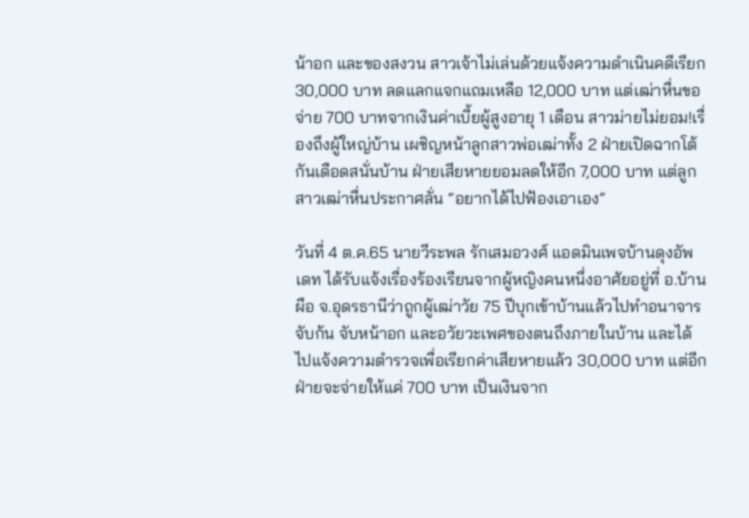น้าอก และของสงวน สาวเจ้าไม่เล่นด้วยแจ้งความดำเนินคดีเรียก 30,000 บาท ลดแลกแจกแถมเหลือ 12,000 บาท แต่เฒ่าหื่นขอจ่าย 700 บาทจากเงินค่าเบี้ยผู้สูงอายุ 1 เดือน สาวม่ายไม่ยอม!เรื่องถึงผู้ใหญ่บ้าน เผชิญหน้าลูกสาวพ่อเฒ่าทั้ง 2 ฝ่ายเปิดฉากโต้กันเดือดสนั่นบ้าน ฝ่ายเสียหายยอมลดให้อีก 7,000 บาท แต่ลูกสาวเฒ่าหื่นประกาศลั่น “อยากได้ไปฟ้องเอาเอง”

วันที่ 4 ต.ค.65 นายวีระพล รักเสมอวงศ์ แอดมินเพจบ้านดุงอัพเดท ได้รับแจ้งเรื่องร้องเรียนจากผู้หญิงคนหนึ่งอาศัยอยู่ที่ อ.บ้านผือ จ.อุดรธานีว่าถูกผู้เฒ่าวัย 75 ปีบุกเข้าบ้านแล้วไปทำอนาจารจับก้น จับหน้าอก และอวัยวะเพศของตนถึงภายในบ้าน และได้ไปแจ้งความตำรวจเพื่อเรียกค่าเสียหายแล้ว 30,000 บาท แต่อีกฝ่ายจะจ่ายให้แค่ 700 บาท เป็นเงินจาก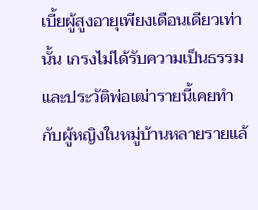เบี้ยผู้สูงอายุเพียงเดือนเดียวเท่านั้น เกรงไม่ได้รับความเป็นธรรมและประวัติพ่อเฒ่ารายนี้เคยทำกับผู้หญิงในหมู่บ้านหลายรายแล้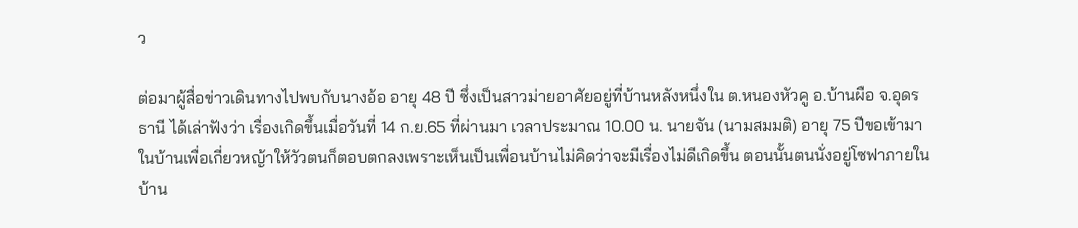ว

ต่อมาผู้สื่อข่าวเดินทางไปพบกับนางอ้อ อายุ 48 ปี ซึ่งเป็นสาวม่ายอาศัยอยู่ที่บ้านหลังหนึ่งใน ต.หนองหัวคู อ.บ้านผือ จ.อุดรธานี ได้เล่าฟังว่า เรื่องเกิดขึ้นเมื่อวันที่ 14 ก.ย.65 ที่ผ่านมา เวลาประมาณ 10.00 น. นายจัน (นามสมมติ) อายุ 75 ปีขอเข้ามาในบ้านเพื่อเกี่ยวหญ้าให้วัวตนก็ตอบตกลงเพราะเห็นเป็นเพื่อนบ้านไม่คิดว่าจะมีเรื่องไม่ดีเกิดขึ้น ตอนนั้นตนนั่งอยู่โซฟาภายในบ้าน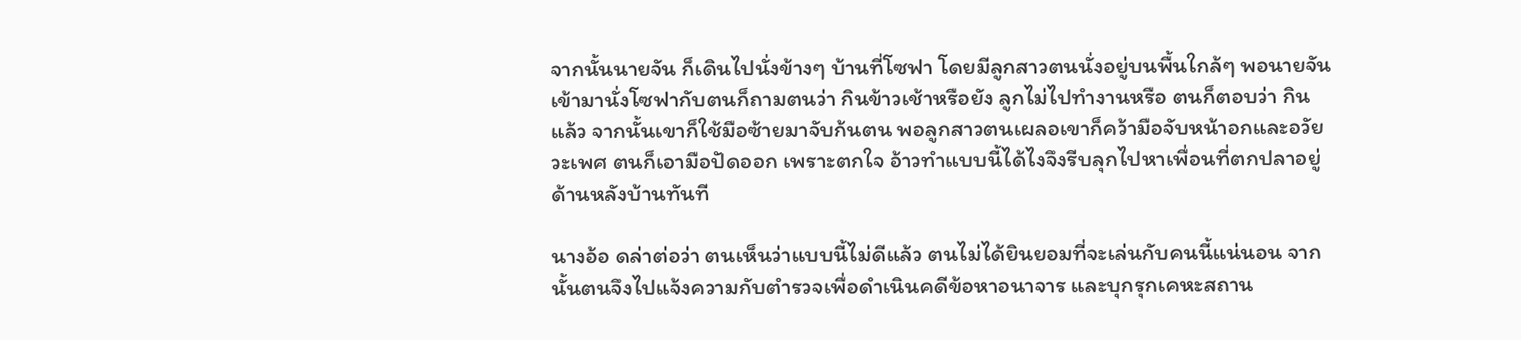จากนั้นนายจัน ก็เดินไปนั่งข้างๆ บ้านที่โซฟา โดยมีลูกสาวตนนั่งอยู่บนพื้นใกล้ๆ พอนายจัน เข้ามานั่งโซฟากับตนก็ถามตนว่า กินข้าวเช้าหรือยัง ลูกไม่ไปทำงานหรือ ตนก็ตอบว่า กินแล้ว จากนั้นเขาก็ใช้มือซ้ายมาจับก้นตน พอลูกสาวตนเผลอเขาก็คว้ามือจับหน้าอกและอวัยวะเพศ ตนก็เอามือปัดออก เพราะตกใจ อ้าวทำแบบนี้ได้ไงจึงรีบลุกไปหาเพื่อนที่ตกปลาอยู่ด้านหลังบ้านทันที

นางอ้อ ดล่าต่อว่า ตนเห็นว่าแบบนี้ไม่ดีแล้ว ตนไม่ได้ยินยอมที่จะเล่นกับคนนี้แน่นอน จากนั้นตนจึงไปแจ้งความกับตำรวจเพื่อดำเนินคดีข้อหาอนาจาร และบุกรุกเคหะสถาน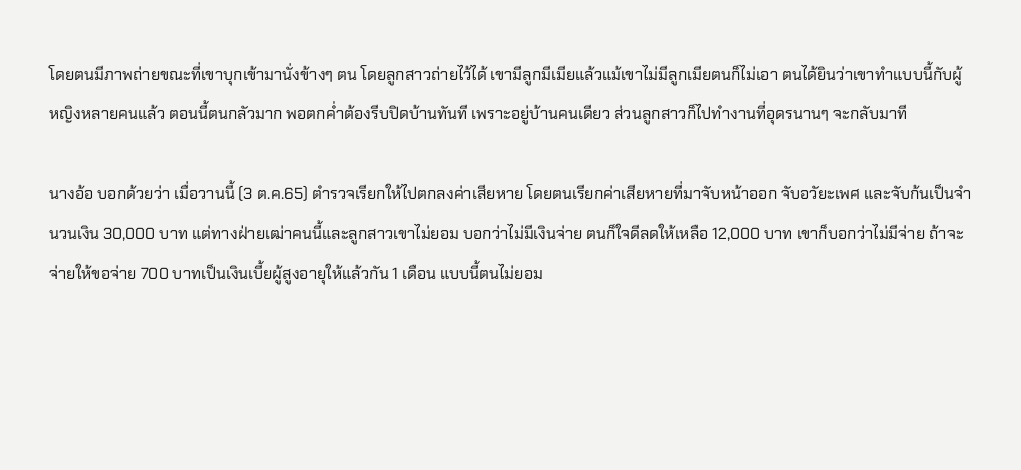โดยตนมีภาพถ่ายขณะที่เขาบุกเข้ามานั่งข้างๆ ตน โดยลูกสาวถ่ายไว้ได้ เขามีลูกมีเมียแล้วแม้เขาไม่มีลูกเมียตนก็ไม่เอา ตนได้ยินว่าเขาทำแบบนี้กับผู้หญิงหลายคนแล้ว ตอนนี้ตนกลัวมาก พอตกค่ำต้องรีบปิดบ้านทันที เพราะอยู่บ้านคนเดียว ส่วนลูกสาวก็ไปทำงานที่อุดรนานๆ จะกลับมาที

นางอ้อ บอกด้วยว่า เมื่อวานนี้ (3 ต.ค.65) ตำรวจเรียกให้ไปตกลงค่าเสียหาย โดยตนเรียกค่าเสียหายที่มาจับหน้าออก จับอวัยะเพศ และจับก้นเป็นจำนวนเงิน 30,000 บาท แต่ทางฝ่ายเฒ่าคนนี้และลูกสาวเขาไม่ยอม บอกว่าไม่มีเงินจ่าย ตนก็ใจดีลดให้เหลือ 12,000 บาท เขาก็บอกว่าไม่มีจ่าย ถ้าจะจ่ายให้ขอจ่าย 700 บาทเป็นเงินเบี้ยผู้สูงอายุให้แล้วกัน 1 เดือน แบบนี้ตนไม่ยอม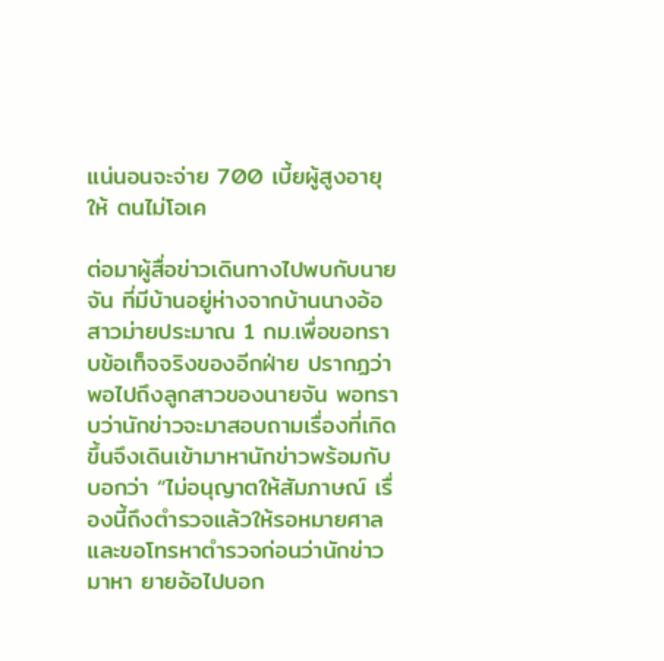แน่นอนจะจ่าย 700 เบี้ยผู้สูงอายุให้ ตนไม่โอเค

ต่อมาผู้สื่อข่าวเดินทางไปพบกับนายจัน ที่มีบ้านอยู่ห่างจากบ้านนางอ้อ สาวม่ายประมาณ 1 กม.เพื่อขอทราบข้อเท็จจริงของอีกฝ่าย ปรากฏว่าพอไปถึงลูกสาวของนายจัน พอทราบว่านักข่าวจะมาสอบถามเรื่องที่เกิดขึ้นจึงเดินเข้ามาหานักข่าวพร้อมกับบอกว่า “ไม่อนุญาตให้สัมภาษณ์ เรื่องนี้ถึงตำรวจแล้วให้รอหมายศาลและขอโทรหาตำรวจก่อนว่านักข่าวมาหา ยายอ้อไปบอก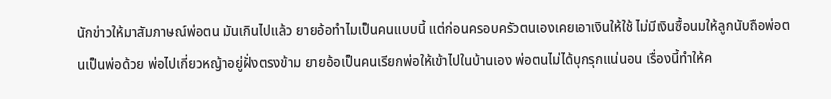นักข่าวให้มาสัมภาษณ์พ่อตน มันเกินไปแล้ว ยายอ้อทำไมเป็นคนแบบนี้ แต่ก่อนครอบครัวตนเองเคยเอาเงินให้ใช้ ไม่มีเงินซื้อนมให้ลูกนับถือพ่อตนเป็นพ่อด้วย พ่อไปเกี่ยวหญ้าอยู่ฝั่งตรงข้าม ยายอ้อเป็นคนเรียกพ่อให้เข้าไปในบ้านเอง พ่อตนไม่ได้บุกรุกแน่นอน เรื่องนี้ทำให้ค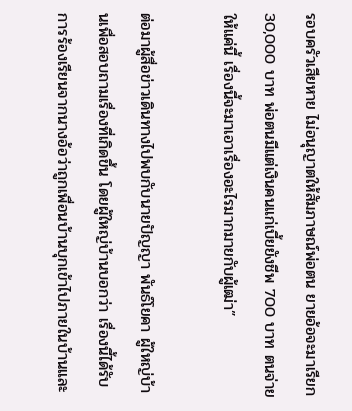รอบครัวเสียหาย ไม่อนุญาตให้สัมภาษณ์พ่อตน ยายอ้อจะมาเรียก 30,000 บาท พ่อตนมีแต่เงินคนแก่เบี้ยยังชีพ 700 บาท ตนจ่ายให้แค่นี้ เรื่องนี้จะมาเอาเรื่องอะไรมากมายกับผู้เฒ่า”

ต่อมาผู้สื่อข่าวเดินทางไปพบกับนายปัญญา พันธ์โยคา ผู้ใหญ่บ้านเพื่อสอบถามเรื่องที่เกิดขึ้น โดยผู้ใหญ่บ้านบอกว่า เรื่องนี้ได้รับการร้องเรียนจากนางอ้อว่าถูกเพื่อนบ้านบุกเข้าไปภายในบ้านและ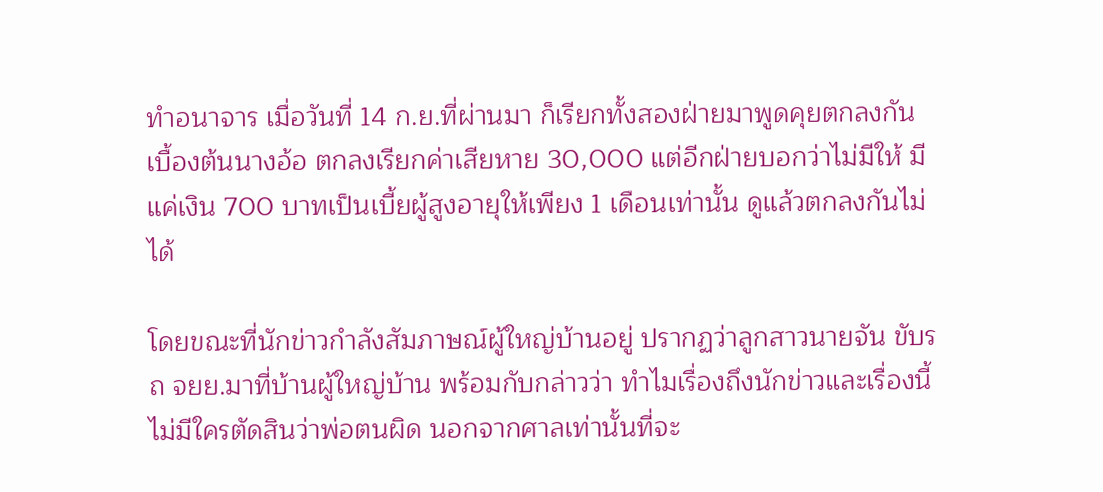ทำอนาจาร เมื่อวันที่ 14 ก.ย.ที่ผ่านมา ก็เรียกทั้งสองฝ่ายมาพูดคุยตกลงกัน เบื้องต้นนางอ้อ ตกลงเรียกค่าเสียหาย 30,000 แต่อีกฝ่ายบอกว่าไม่มีให้ มีแค่เงิน 700 บาทเป็นเบี้ยผู้สูงอายุให้เพียง 1 เดือนเท่านั้น ดูแล้วตกลงกันไม่ได้

โดยขณะที่นักข่าวกำลังสัมภาษณ์ผู้ใหญ่บ้านอยู่ ปรากฏว่าลูกสาวนายจัน ขับรถ จยย.มาที่บ้านผู้ใหญ่บ้าน พร้อมกับกล่าวว่า ทำไมเรื่องถึงนักข่าวและเรื่องนี้ไม่มีใครตัดสินว่าพ่อตนผิด นอกจากศาลเท่านั้นที่จะ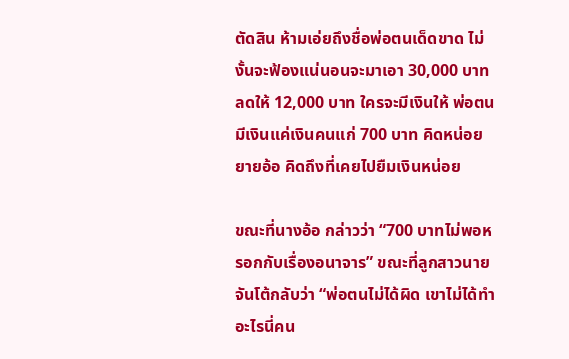ตัดสิน ห้ามเอ่ยถึงชื่อพ่อตนเด็ดขาด ไม่งั้นจะฟ้องแน่นอนจะมาเอา 30,000 บาท ลดให้ 12,000 บาท ใครจะมีเงินให้ พ่อตนมีเงินแค่เงินคนแก่ 700 บาท คิดหน่อย ยายอ้อ คิดถึงที่เคยไปยืมเงินหน่อย

ขณะที่นางอ้อ กล่าวว่า “700 บาทไม่พอหรอกกับเรื่องอนาจาร” ขณะที่ลูกสาวนายจันโต้กลับว่า “พ่อตนไม่ได้ผิด เขาไม่ได้ทำอะไรนี่คน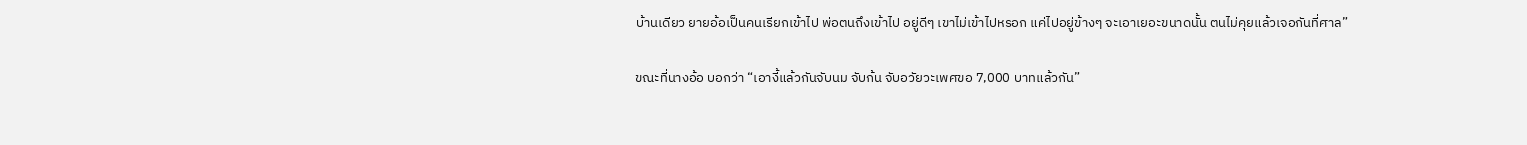บ้านเดียว ยายอ้อเป็นคนเรียกเข้าไป พ่อตนถึงเข้าไป อยู่ดีๆ เขาไม่เข้าไปหรอก แค่ไปอยู่ข้างๆ จะเอาเยอะขนาดนั้น ตนไม่คุยแล้วเจอกันที่ศาล”

ขณะที่นางอ้อ บอกว่า “เอางี้แล้วกันจับนม จับก้น จับอวัยวะเพศขอ 7,000 บาทแล้วกัน”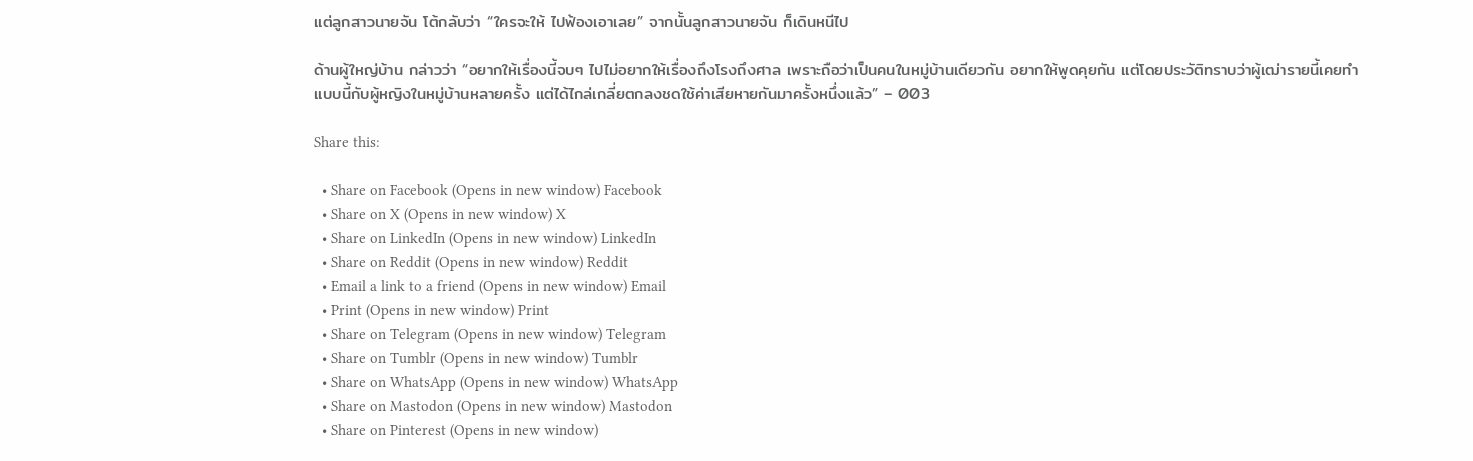แต่ลูกสาวนายจัน โต้กลับว่า “ใครจะให้ ไปฟ้องเอาเลย” จากนั้นลูกสาวนายจัน ก็เดินหนีไป

ด้านผู้ใหญ่บ้าน กล่าวว่า “อยากให้เรื่องนี้จบๆ ไปไม่อยากให้เรื่องถึงโรงถึงศาล เพราะถือว่าเป็นคนในหมู่บ้านเดียวกัน อยากให้พูดคุยกัน แต่โดยประวัติทราบว่าผู้เฒ่ารายนี้เคยทำแบบนี้กับผู้หญิงในหมู่บ้านหลายครั้ง แต่ได้ไกล่เกลี่ยตกลงชดใช้ค่าเสียหายกันมาครั้งหนึ่งแล้ว” – 003

Share this:

  • Share on Facebook (Opens in new window) Facebook
  • Share on X (Opens in new window) X
  • Share on LinkedIn (Opens in new window) LinkedIn
  • Share on Reddit (Opens in new window) Reddit
  • Email a link to a friend (Opens in new window) Email
  • Print (Opens in new window) Print
  • Share on Telegram (Opens in new window) Telegram
  • Share on Tumblr (Opens in new window) Tumblr
  • Share on WhatsApp (Opens in new window) WhatsApp
  • Share on Mastodon (Opens in new window) Mastodon
  • Share on Pinterest (Opens in new window)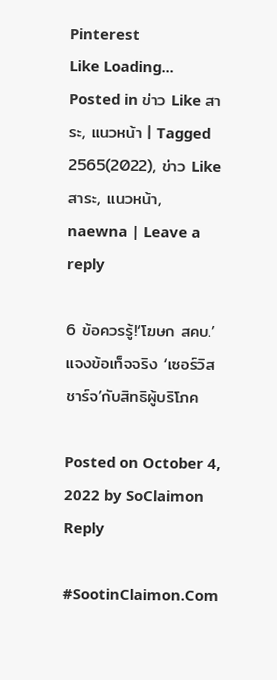Pinterest
Like Loading...
Posted in ข่าว Like สาระ, แนวหน้า | Tagged 2565(2022), ข่าว Like สาระ, แนวหน้า, naewna | Leave a reply

6 ข้อควรรู้!‘โฆษก สคบ.’แจงข้อเท็จจริง ‘เซอร์วิสชาร์จ’กับสิทธิผู้บริโภค

Posted on October 4, 2022 by SoClaimon
Reply

#SootinClaimon.Com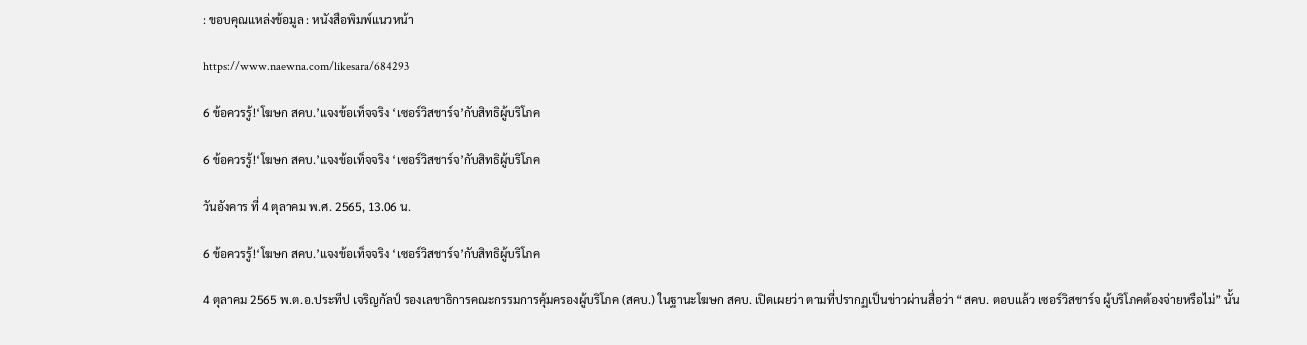: ขอบคุณแหล่งข้อมูล : หนังสือพิมพ์แนวหน้า

https://www.naewna.com/likesara/684293

6 ข้อควรรู้!‘โฆษก สคบ.’แจงข้อเท็จจริง ‘เซอร์วิสชาร์จ’กับสิทธิผู้บริโภค

6 ข้อควรรู้!‘โฆษก สคบ.’แจงข้อเท็จจริง ‘เซอร์วิสชาร์จ’กับสิทธิผู้บริโภค

วันอังคาร ที่ 4 ตุลาคม พ.ศ. 2565, 13.06 น.

6 ข้อควรรู้!‘โฆษก สคบ.’แจงข้อเท็จจริง ‘เซอร์วิสชาร์จ’กับสิทธิผู้บริโภค

4 ตุลาคม 2565 พ.ต.อ.ประทีป เจริญกัลป์ รองเลขาธิการคณะกรรมการคุ้มครองผู้บริโภค (สคบ.) ในฐานะโฆษก สคบ. เปิดเผยว่า ตามที่ปรากฏเป็นข่าวผ่านสื่อว่า “สคบ. ตอบแล้ว เซอร์วิสชาร์จ ผู้บริโภคต้องจ่ายหรือไม่” นั้น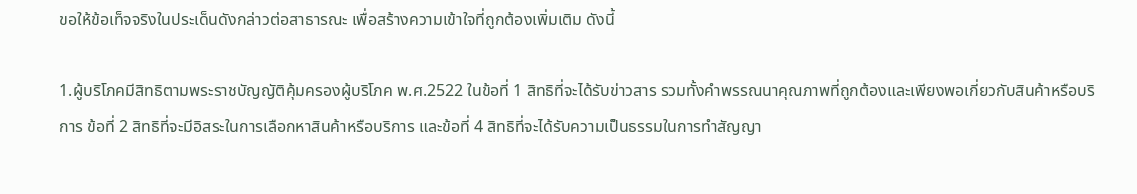ขอให้ข้อเท็จจริงในประเด็นดังกล่าวต่อสาธารณะ เพื่อสร้างความเข้าใจที่ถูกต้องเพิ่มเติม ดังนี้

1.ผู้บริโภคมีสิทธิตามพระราชบัญญัติคุ้มครองผู้บริโภค พ.ศ.2522 ในข้อที่ 1 สิทธิที่จะได้รับข่าวสาร รวมทั้งคำพรรณนาคุณภาพที่ถูกต้องและเพียงพอเกี่ยวกับสินค้าหรือบริการ ข้อที่ 2 สิทธิที่จะมีอิสระในการเลือกหาสินค้าหรือบริการ และข้อที่ 4 สิทธิที่จะได้รับความเป็นธรรมในการทำสัญญา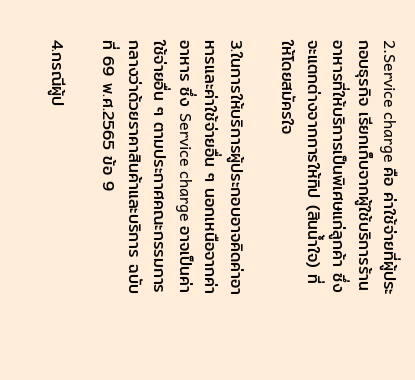2.Service charge คือ ค่าใช้จ่ายที่ผู้ประกอบธุรกิจ เรียกเก็บจากผู้ใช้บริการร้านอาหารที่ให้บริการเป็นพิเศษแก่ลูกค้า ซึ่งจะแตกต่างจากการให้ทิป (สินน้ำใจ) ที่ให้โดยสมัครใจ

3.ในการให้บริการผู้ประกอบอาจคิดค่าอาหารและค่าใช้จ่ายอื่น ๆ นอกเหนือจากค่าอาหาร ซึ่ง Service charge อาจเป็นค่าใช้จ่ายอื่น ๆ ตามประกาศคณะกรรมการกลางว่าด้วยราคาสินค้าและบริการ ฉบับที่ 69 พ.ศ.2565 ข้อ 9

4.กรณีผู้ป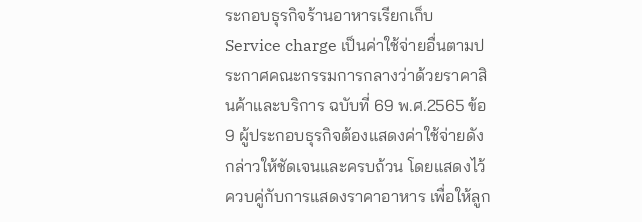ระกอบธุรกิจร้านอาหารเรียกเก็บ Service charge เป็นค่าใช้จ่ายอื่นตามประกาศคณะกรรมการกลางว่าด้วยราคาสินค้าและบริการ ฉบับที่ 69 พ.ศ.2565 ข้อ 9 ผู้ประกอบธุรกิจต้องแสดงค่าใช้จ่ายดังกล่าวให้ชัดเจนและครบถ้วน โดยแสดงไว้ควบคู่กับการแสดงราคาอาหาร เพื่อให้ลูก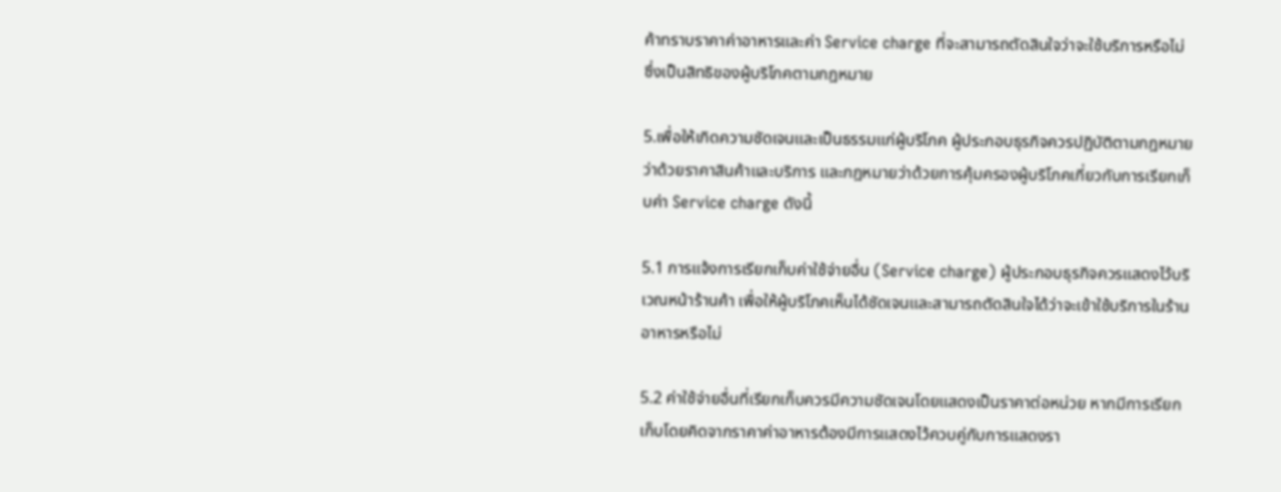ค้าทราบราคาค่าอาหารและค่า Service charge ที่จะสามารถตัดสินใจว่าจะใช้บริการหรือไม่ ซึ่งเป็นสิทธิของผู้บริโภคตามกฎหมาย

5.เพื่อให้เกิดความชัดเจนและเป็นธรรมแก่ผู้บริโภค ผู้ประกอบธุรกิจควรปฏิบัติตามกฎหมายว่าด้วยราคาสินค้าและบริการ และกฎหมายว่าด้วยการคุ้มครองผู้บริโภคเกี่ยวกับการเรียกเก็บค่า Service charge ดังนี้

5.1 การแจ้งการเรียกเก็บค่าใช้จ่ายอื่น (Service charge) ผู้ประกอบธุรกิจควรแสดงไว้บริเวณหน้าร้านค้า เพื่อให้ผู้บริโภคเห็นได้ชัดเจนและสามารถตัดสินใจได้ว่าจะเข้าใช้บริการในร้านอาหารหรือไม่

5.2 ค่าใช้จ่ายอื่นที่เรียกเก็บควรมีความชัดเจนโดยแสดงเป็นราคาต่อหน่วย หากมีการเรียกเก็บโดยคิดจากราคาค่าอาหารต้องมีการแสดงไว้ควบคู่กับการแสดงรา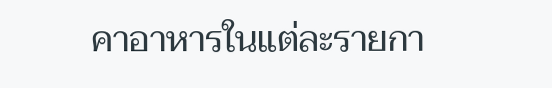คาอาหารในแต่ละรายกา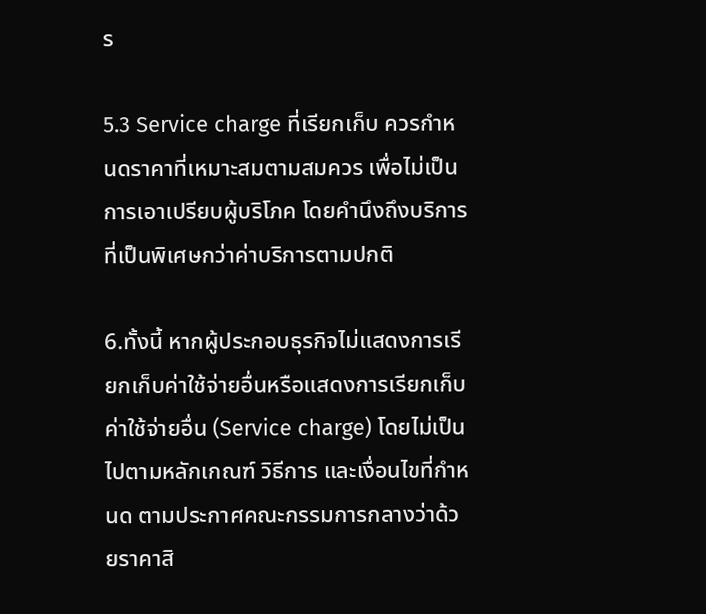ร

5.3 Service charge ที่เรียกเก็บ ควรกำหนดราคาที่เหมาะสมตามสมควร เพื่อไม่เป็นการเอาเปรียบผู้บริโภค โดยคำนึงถึงบริการที่เป็นพิเศษกว่าค่าบริการตามปกติ

6.ทั้งนี้ หากผู้ประกอบธุรกิจไม่แสดงการเรียกเก็บค่าใช้จ่ายอื่นหรือแสดงการเรียกเก็บค่าใช้จ่ายอื่น (Service charge) โดยไม่เป็นไปตามหลักเกณฑ์ วิธีการ และเงื่อนไขที่กำหนด ตามประกาศคณะกรรมการกลางว่าด้วยราคาสิ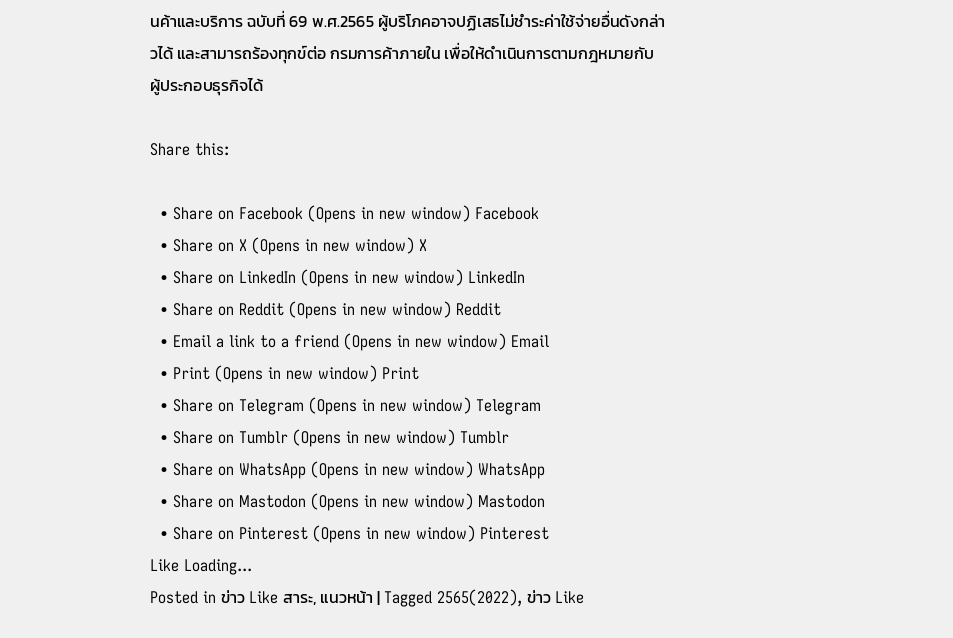นค้าและบริการ ฉบับที่ 69 พ.ศ.2565 ผู้บริโภคอาจปฏิเสธไม่ชำระค่าใช้จ่ายอื่นดังกล่าวได้ และสามารถร้องทุกข์ต่อ กรมการค้าภายใน เพื่อให้ดำเนินการตามกฎหมายกับผู้ประกอบธุรกิจได้

Share this:

  • Share on Facebook (Opens in new window) Facebook
  • Share on X (Opens in new window) X
  • Share on LinkedIn (Opens in new window) LinkedIn
  • Share on Reddit (Opens in new window) Reddit
  • Email a link to a friend (Opens in new window) Email
  • Print (Opens in new window) Print
  • Share on Telegram (Opens in new window) Telegram
  • Share on Tumblr (Opens in new window) Tumblr
  • Share on WhatsApp (Opens in new window) WhatsApp
  • Share on Mastodon (Opens in new window) Mastodon
  • Share on Pinterest (Opens in new window) Pinterest
Like Loading...
Posted in ข่าว Like สาระ, แนวหน้า | Tagged 2565(2022), ข่าว Like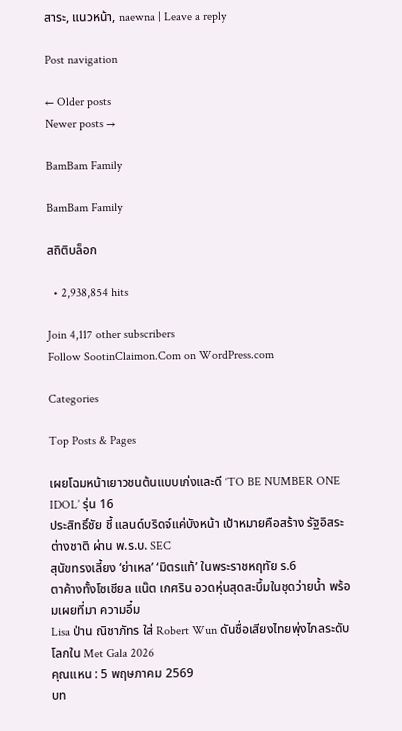สาระ, แนวหน้า, naewna | Leave a reply

Post navigation

← Older posts
Newer posts →

BamBam Family

BamBam Family

สถิติบล็อก

  • 2,938,854 hits

Join 4,117 other subscribers
Follow SootinClaimon.Com on WordPress.com

Categories

Top Posts & Pages

เผยโฉมหน้าเยาวชนต้นแบบเก่งและดี ‘TO BE NUMBER ONE IDOL’ รุ่น 16
ประสิทธิ์ชัย ชี้ แลนด์บริดจ์แค่บังหน้า เป้าหมายคือสร้าง รัฐอิสระต่างชาติ ผ่าน พ.ร.บ. SEC
สุนัขทรงเลี้ยง ‘ย่าเหล’ ‘มิตรแท้’ ในพระราชหฤทัย ร.6
ตาค้างทั้งโซเชียล แน๊ต เกศริน อวดหุ่นสุดสะบึ้มในชุดว่ายน้ำ พร้อมเผยที่มา ความอึ๋ม
Lisa ป่าน ณิชาภัทร ใส่ Robert Wun ดันชื่อเสียงไทยพุ่งไกลระดับโลกใน Met Gala 2026
คุณแหน : 5 พฤษภาคม 2569
บท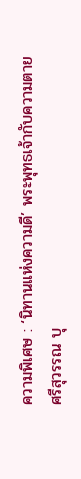ความพิเศษ : ‘นิทานแห่งความดี’ พระพุทธเจ้ากับความตาย
ศรีสุวรรณ บุ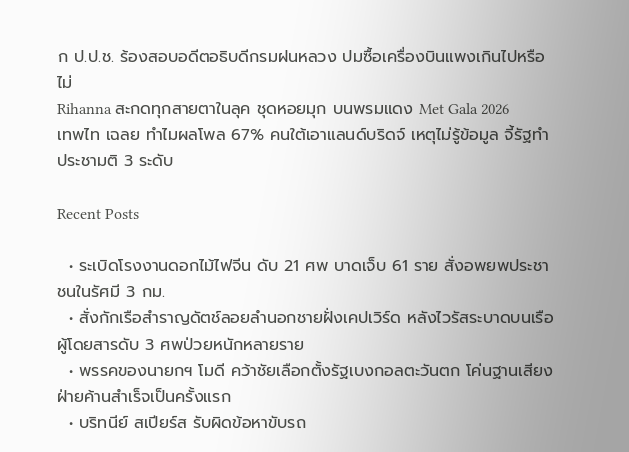ก ป.ป.ช. ร้องสอบอดีตอธิบดีกรมฝนหลวง ปมซื้อเครื่องบินแพงเกินไปหรือไม่
Rihanna สะกดทุกสายตาในลุค ชุดหอยมุก บนพรมแดง Met Gala 2026
เทพไท เฉลย ทำไมผลโพล 67% คนใต้เอาแลนด์บริดจ์ เหตุไม่รู้ข้อมูล จี้รัฐทำประชามติ 3 ระดับ

Recent Posts

  • ระเบิดโรงงานดอกไม้ไฟจีน ดับ 21 ศพ บาดเจ็บ 61 ราย สั่งอพยพประชาชนในรัศมี 3 กม.
  • สั่งกักเรือสำราญดัตช์ลอยลำนอกชายฝั่งเคปเวิร์ด หลังไวรัสระบาดบนเรือผู้โดยสารดับ 3 ศพป่วยหนักหลายราย
  • พรรคของนายกฯ โมดี คว้าชัยเลือกตั้งรัฐเบงกอลตะวันตก โค่นฐานเสียงฝ่ายค้านสำเร็จเป็นครั้งแรก
  • บริทนีย์ สเปียร์ส รับผิดข้อหาขับรถ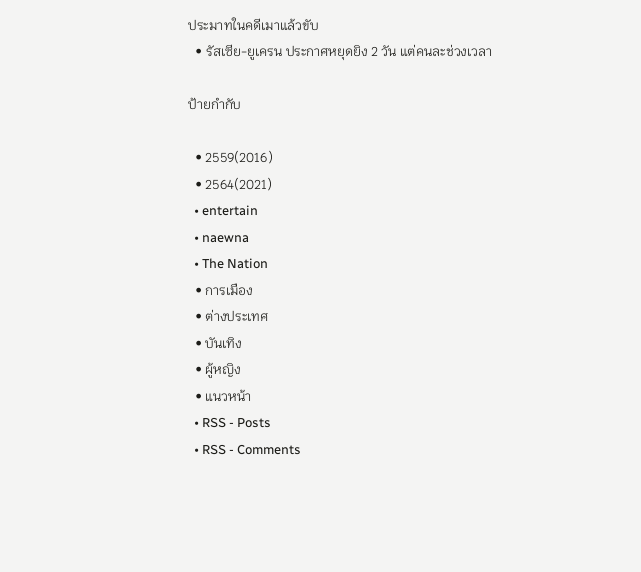ประมาทในคดีเมาแล้วขับ
  • รัสเซีย-ยูเครน ประกาศหยุดยิง 2 วัน แต่คนละช่วงเวลา

ป้ายกำกับ

  • 2559(2016)
  • 2564(2021)
  • entertain
  • naewna
  • The Nation
  • การเมือง
  • ต่างประเทศ
  • บันเทิง
  • ผู้หญิง
  • แนวหน้า
  • RSS - Posts
  • RSS - Comments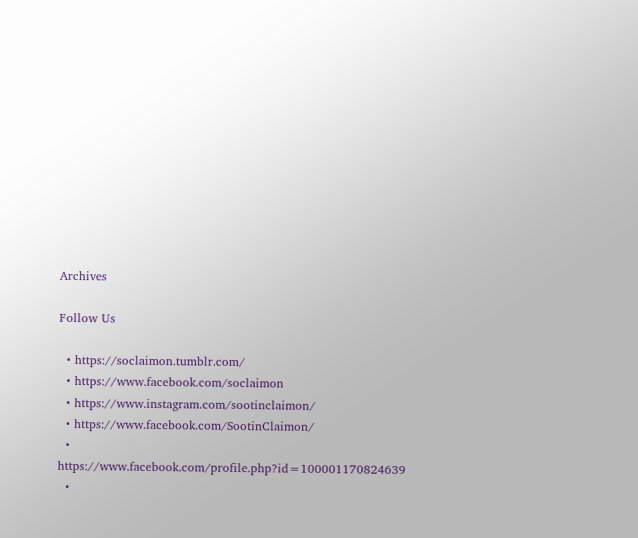Archives

Follow Us

  • https://soclaimon.tumblr.com/
  • https://www.facebook.com/soclaimon
  • https://www.instagram.com/sootinclaimon/
  • https://www.facebook.com/SootinClaimon/
  • https://www.facebook.com/profile.php?id=100001170824639
  •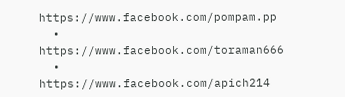https://www.facebook.com/pompam.pp
  • https://www.facebook.com/toraman666
  • https://www.facebook.com/apich214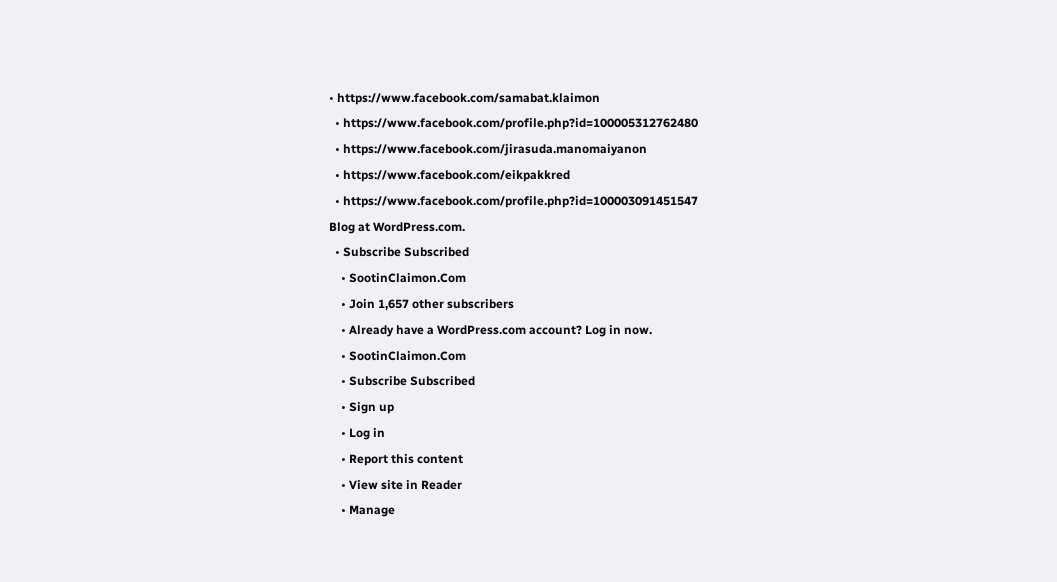• https://www.facebook.com/samabat.klaimon
  • https://www.facebook.com/profile.php?id=100005312762480
  • https://www.facebook.com/jirasuda.manomaiyanon
  • https://www.facebook.com/eikpakkred
  • https://www.facebook.com/profile.php?id=100003091451547
Blog at WordPress.com.
  • Subscribe Subscribed
    • SootinClaimon.Com
    • Join 1,657 other subscribers
    • Already have a WordPress.com account? Log in now.
    • SootinClaimon.Com
    • Subscribe Subscribed
    • Sign up
    • Log in
    • Report this content
    • View site in Reader
    • Manage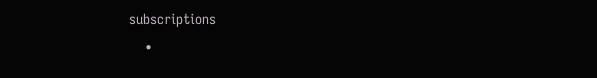subscriptions
    •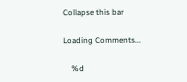Collapse this bar

Loading Comments...

    %d